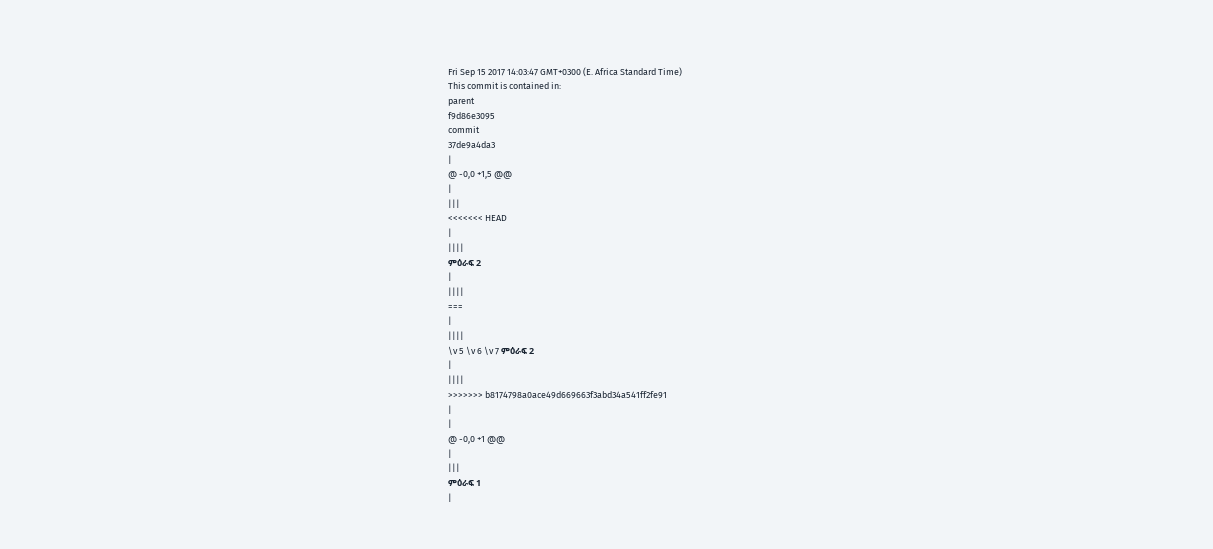Fri Sep 15 2017 14:03:47 GMT+0300 (E. Africa Standard Time)
This commit is contained in:
parent
f9d86e3095
commit
37de9a4da3
|
@ -0,0 +1,5 @@
|
|||
<<<<<<< HEAD
|
||||
ምዕራፍ 2
|
||||
===
|
||||
\v 5 \v 6 \v 7 ምዕራፍ 2
|
||||
>>>>>>> b8174798a0ace49d669663f3abd34a541ff2fe91
|
|
@ -0,0 +1 @@
|
|||
ምዕራፍ 1
|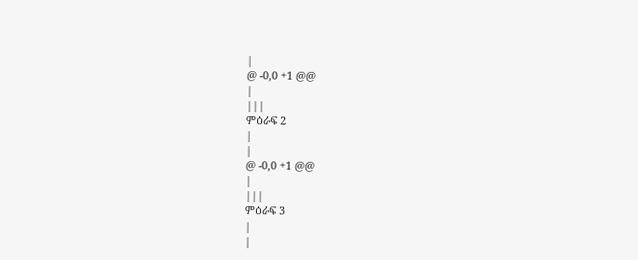|
@ -0,0 +1 @@
|
|||
ምዕራፍ 2
|
|
@ -0,0 +1 @@
|
|||
ምዕራፍ 3
|
|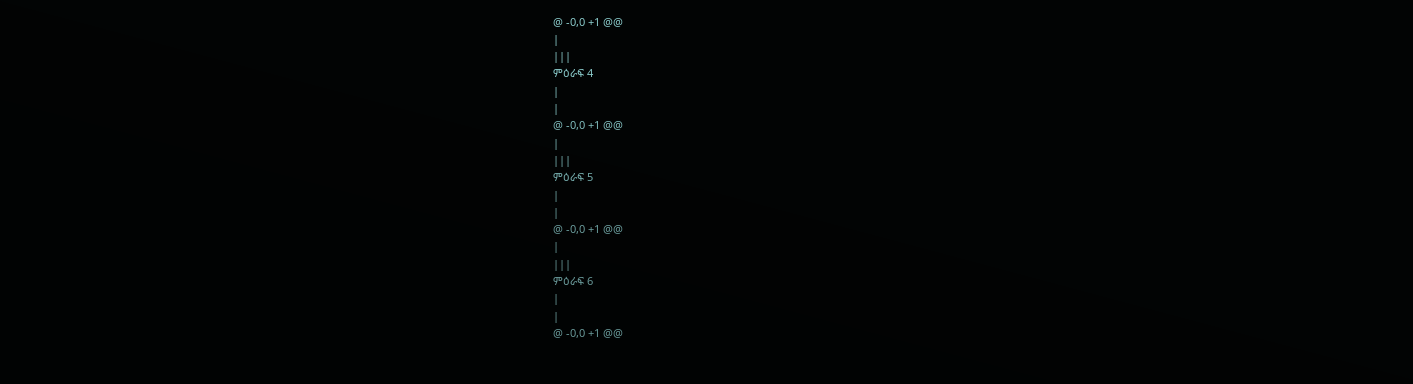@ -0,0 +1 @@
|
|||
ምዕራፍ 4
|
|
@ -0,0 +1 @@
|
|||
ምዕራፍ 5
|
|
@ -0,0 +1 @@
|
|||
ምዕራፍ 6
|
|
@ -0,0 +1 @@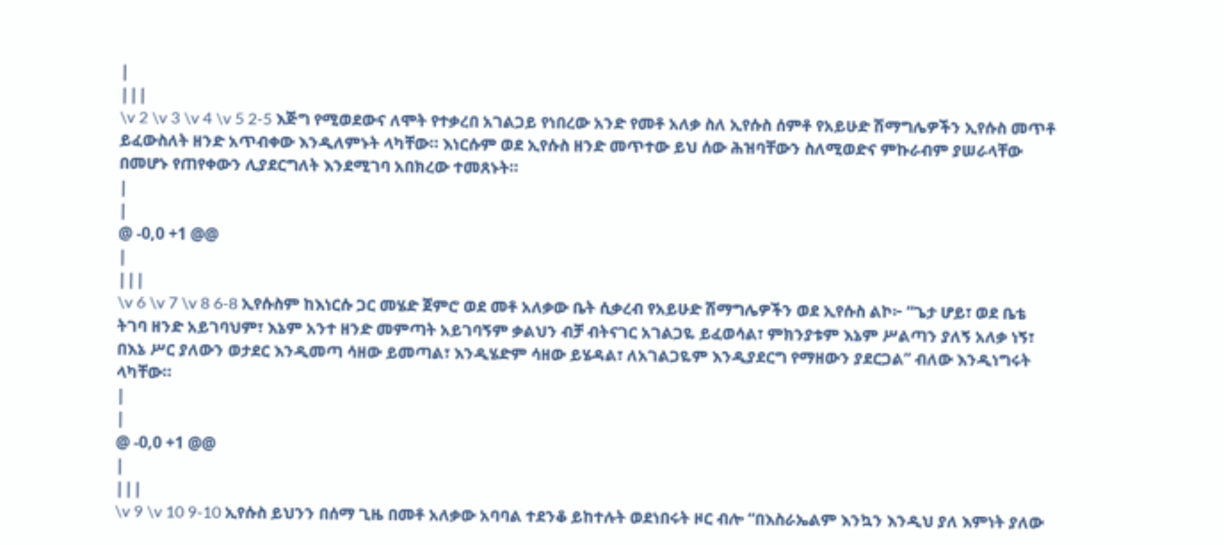|
|||
\v 2 \v 3 \v 4 \v 5 2-5 እጅግ የሚወደውና ለሞት የተቃረበ አገልጋይ የነበረው አንድ የመቶ አለቃ ስለ ኢየሱስ ሰምቶ የአይሁድ ሽማግሌዎችን ኢየሱስ መጥቶ ይፈውስለት ዘንድ አጥብቀው እንዲለምኑት ላካቸው። እነርሱም ወደ ኢየሱስ ዘንድ መጥተው ይህ ሰው ሕዝባቸውን ስለሚወድና ምኩራብም ያሠራላቸው በመሆኑ የጠየቀውን ሊያደርግለት እንደሚገባ አበክረው ተመጸኑት።
|
|
@ -0,0 +1 @@
|
|||
\v 6 \v 7 \v 8 6-8 ኢየሱስም ከእነርሱ ጋር መሄድ ጀምሮ ወደ መቶ አለቃው ቤት ሲቃረብ የአይሁድ ሽማግሌዎችን ወደ ኢየሱስ ልኮ፦ “ጌታ ሆይ፣ ወደ ቤቴ ትገባ ዘንድ አይገባህም፣ እኔም አንተ ዘንድ መምጣት አይገባኝም ቃልህን ብቻ ብትናገር አገልጋዬ ይፈወሳል፣ ምክንያቱም እኔም ሥልጣን ያለኝ አለቃ ነኝ፣ በእኔ ሥር ያለውን ወታደር እንዲመጣ ሳዘው ይመጣል፣ እንዲሄድም ሳዘው ይሄዳል፣ ለአገልጋዬም እንዲያደርግ የማዘውን ያደርጋል” ብለው እንዲነግሩት ላካቸው።
|
|
@ -0,0 +1 @@
|
|||
\v 9 \v 10 9-10 ኢየሱስ ይህንን በሰማ ጊዜ በመቶ አለቃው አባባል ተደንቆ ይከተሉት ወደነበሩት ዞር ብሎ “በእስራኤልም እንኳን እንዲህ ያለ እምነት ያለው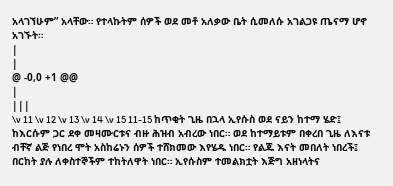አላገኘሁም” አላቸው። የተላኩትም ሰዎች ወደ መቶ አለቃው ቤት ሲመለሱ አገልጋዩ ጤናማ ሆኖ አገኙት።
|
|
@ -0,0 +1 @@
|
|||
\v 11 \v 12 \v 13 \v 14 \v 15 11-15 ከጥቂት ጊዜ በኋላ ኢየሱስ ወደ ናይን ከተማ ሄድ፤ ከእርሱም ጋር ደቀ መዛሙርቱና ብዙ ሕዝብ አብረው ነበር። ወደ ከተማይቱም በቀረበ ጊዜ ለእናቱ ብቸኛ ልጅ የነበረ ሞት አስከሬኑን ሰዎች ተሸክመው እየሄዱ ነበር። የልጁ እናት መበለት ነበረች፤ በርከት ያሉ ለቀስተኞችም ተከትለዋት ነበር። ኢየሱስም ተመልክቷት እጅግ አዘነላትና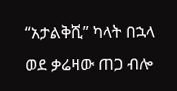“አታልቅሺ” ካላት በኋላ ወደ ቃሬዛው ጠጋ ብሎ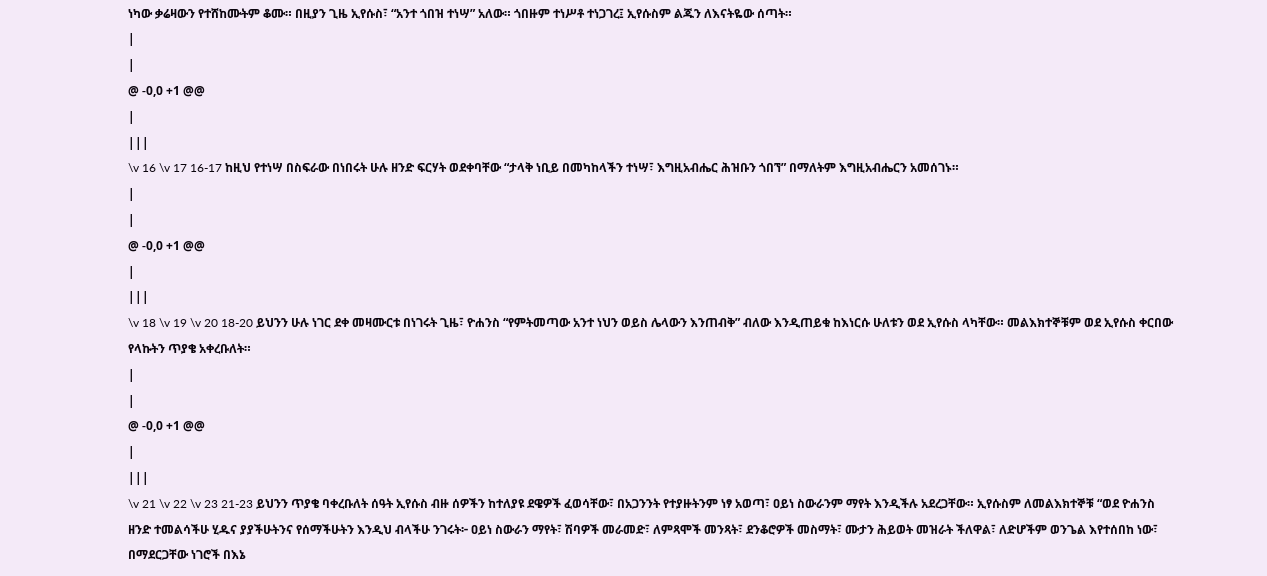ነካው ቃሬዛውን የተሸከሙትም ቆሙ። በዚያን ጊዜ ኢየሱስ፣ “አንተ ጎበዝ ተነሣ” አለው። ጎበዙም ተነሥቶ ተነጋገረ፤ ኢየሱስም ልጁን ለእናትዬው ሰጣት።
|
|
@ -0,0 +1 @@
|
|||
\v 16 \v 17 16-17 ከዚህ የተነሣ በስፍራው በነበሩት ሁሉ ዘንድ ፍርሃት ወደቀባቸው “ታላቅ ነቢይ በመካከላችን ተነሣ፣ እግዚአብሔር ሕዝቡን ጎበኘ” በማለትም እግዚአብሔርን አመሰገኑ።
|
|
@ -0,0 +1 @@
|
|||
\v 18 \v 19 \v 20 18-20 ይህንን ሁሉ ነገር ደቀ መዛሙርቱ በነገሩት ጊዜ፣ ዮሐንስ “የምትመጣው አንተ ነህን ወይስ ሌላውን እንጠብቅ” ብለው እንዲጠይቁ ከእነርሱ ሁለቱን ወደ ኢየሱስ ላካቸው። መልእክተኞቹም ወደ ኢየሱስ ቀርበው የላኩትን ጥያቄ አቀረቡለት።
|
|
@ -0,0 +1 @@
|
|||
\v 21 \v 22 \v 23 21-23 ይህንን ጥያቄ ባቀረቡለት ሰዓት ኢየሱስ ብዙ ሰዎችን ከተለያዩ ደዌዎች ፈወሳቸው፣ በአጋንንት የተያዙትንም ነፃ አወጣ፣ ዐይነ ስውራንም ማየት እንዲችሉ አደረጋቸው። ኢየሱስም ለመልእክተኞቹ “ወደ ዮሐንስ ዘንድ ተመልሳችሁ ሂዱና ያያችሁትንና የሰማችሁትን እንዲህ ብላችሁ ንገሩት፦ ዐይነ ስውራን ማየት፣ ሽባዎች መራመድ፣ ለምጻሞች መንጻት፣ ደንቆሮዎች መስማት፣ ሙታን ሕይወት መዝራት ችለዋል፣ ለድሆችም ወንጌል እየተሰበከ ነው፣ በማደርጋቸው ነገሮች በእኔ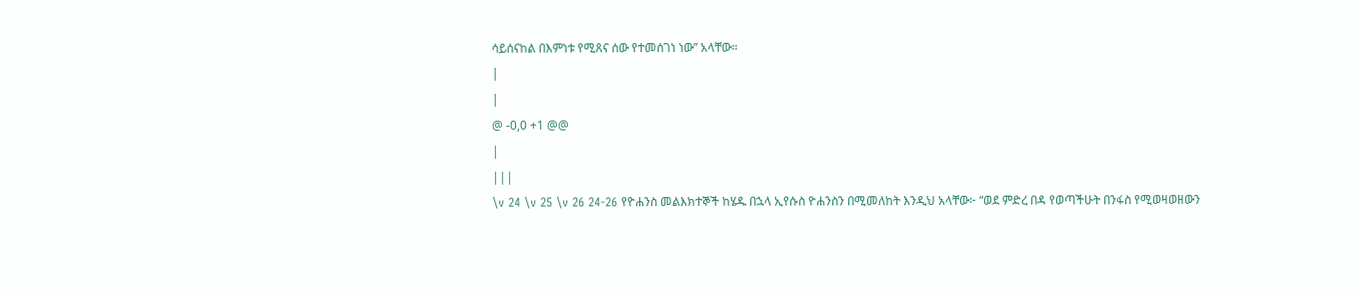ሳይሰናከል በእምነቱ የሚጸና ሰው የተመሰገነ ነው” አላቸው።
|
|
@ -0,0 +1 @@
|
|||
\v 24 \v 25 \v 26 24-26 የዮሐንስ መልእክተኞች ከሄዱ በኋላ ኢየሱስ ዮሐንስን በሚመለከት እንዲህ አላቸው፦ “ወደ ምድረ በዳ የወጣችሁት በንፋስ የሚወዛወዘውን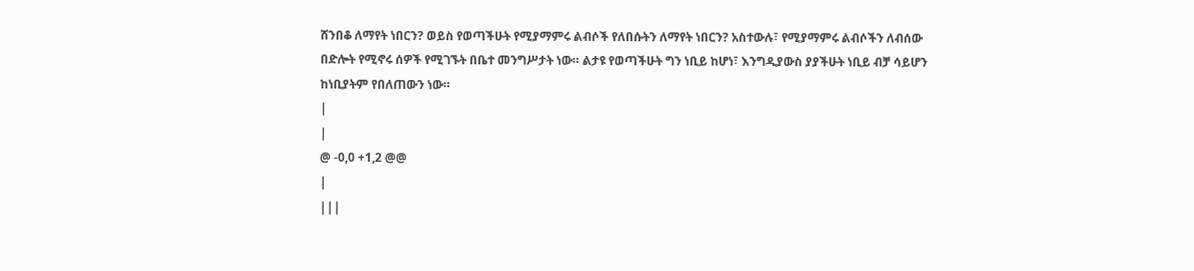ሸንበቆ ለማየት ነበርን? ወይስ የወጣችሁት የሚያማምሩ ልብሶች የለበሱትን ለማየት ነበርን? አስተውሉ፣ የሚያማምሩ ልብሶችን ለብሰው በድሎት የሚኖሩ ሰዎች የሚገኙት በቤተ መንግሥታት ነው። ልታዩ የወጣችሁት ግን ነቢይ ከሆነ፣ እንግዲያውስ ያያችሁት ነቢይ ብቻ ሳይሆን ከነቢያትም የበለጠውን ነው።
|
|
@ -0,0 +1,2 @@
|
|||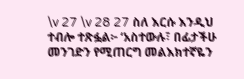\v 27 \v 28 27 ስለ እርሱ እንዲህ ተብሎ ተጽፏል፦ ‘አስተውሉ፣ በፊታችሁ መንገድን የሚጠርግ መልእክተኛዬን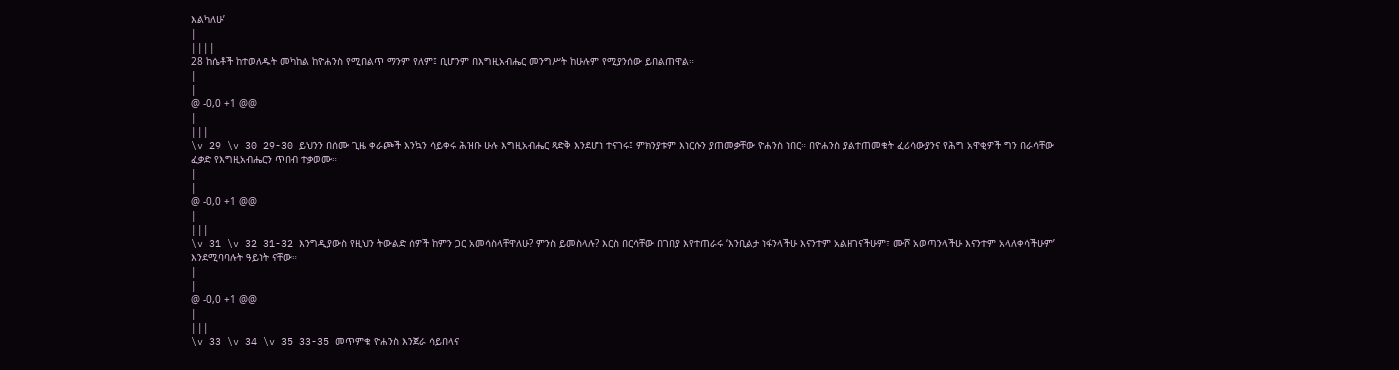እልካለሁ’
|
||||
28 ከሴቶች ከተወለዱት መካከል ከዮሐንስ የሚበልጥ ማንም የለም፤ ቢሆንም በእግዚአብሔር መንግሥት ከሁሉም የሚያንሰው ይበልጠዋል።
|
|
@ -0,0 +1 @@
|
|||
\v 29 \v 30 29-30 ይህንን በሰሙ ጊዜ ቀራጮች እንኳን ሳይቀሩ ሕዝቡ ሁሉ እግዚአብሔር ጻድቅ እንደሆነ ተናገሩ፤ ምክንያቱም እነርሱን ያጠመቃቸው ዮሐንስ ነበር። በዮሐንስ ያልተጠመቁት ፈሪሳውያንና የሕግ አዋቂዎች ግን በራሳቸው ፈቃድ የእግዚአብሔርን ጥበብ ተቃወሙ።
|
|
@ -0,0 +1 @@
|
|||
\v 31 \v 32 31-32 እንግዲያውስ የዚህን ትውልድ ሰዎች ከምን ጋር አመሳስላቸዋለሁ? ምንስ ይመስላሉ? እርስ በርሳቸው በገበያ እየተጠራሩ ‘እንቢልታ ነፋንላችሁ እናንተም አልዘገናችሁም፣ ሙሾ አወጣንላችሁ እናንተም አላለቀሳችሁም’ እንደሚባባሉት ዓይነት ናቸው።
|
|
@ -0,0 +1 @@
|
|||
\v 33 \v 34 \v 35 33-35 መጥምቁ ዮሐንስ እንጀራ ሳይበላና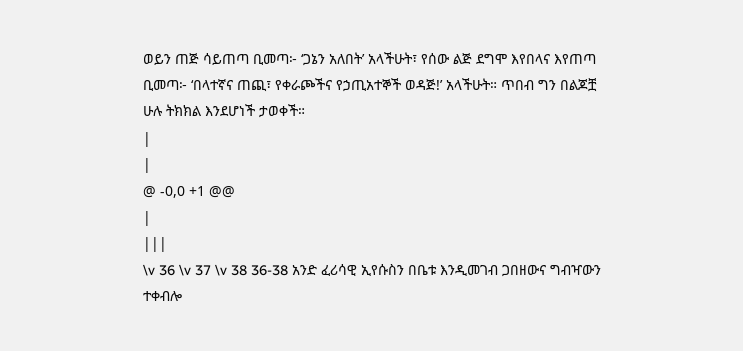ወይን ጠጅ ሳይጠጣ ቢመጣ፦ ‘ጋኔን አለበት’ አላችሁት፣ የሰው ልጅ ደግሞ እየበላና እየጠጣ ቢመጣ፦ ‘በላተኛና ጠጪ፣ የቀራጮችና የኃጢአተኞች ወዳጅ!’ አላችሁት። ጥበብ ግን በልጆቿ ሁሉ ትክክል እንደሆነች ታወቀች።
|
|
@ -0,0 +1 @@
|
|||
\v 36 \v 37 \v 38 36-38 አንድ ፈሪሳዊ ኢየሱስን በቤቱ እንዲመገብ ጋበዘውና ግብዣውን ተቀብሎ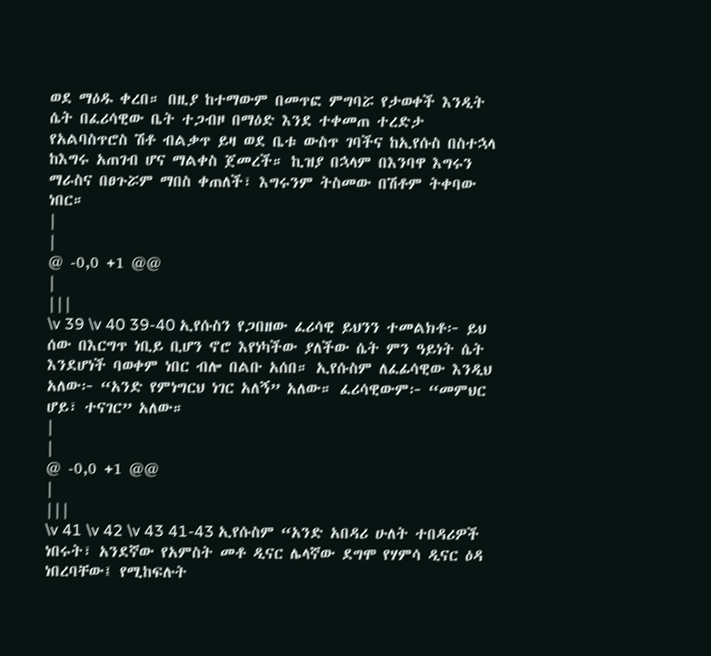ወደ ማዕዱ ቀረበ። በዚያ ከተማውም በመጥፎ ምግባሯ የታወቀች እንዲት ሴት በፈሪሳዊው ቤት ተጋብዞ በማዕድ እንደ ተቀመጠ ተረድታ የአልባስጥሮስ ሽቶ ብልቃጥ ይዛ ወደ ቤቱ ውስጥ ገባችና ከኢየሱስ በስተኋላ ከእግሩ አጠገብ ሆና ማልቀስ ጀመረች። ኪዝያ በኋላም በእንባዋ እግሩን ማራስና በፀጉሯም ማበስ ቀጠለች፣ እግሩንም ትስመው በሽቶም ትቀባው ነበር።
|
|
@ -0,0 +1 @@
|
|||
\v 39 \v 40 39-40 ኢየሱስን የጋበዘው ፈሪሳዊ ይህንን ተመልክቶ፦ ይህ ሰው በእርግጥ ነቢይ ቢሆን ኖሮ እየነካችው ያለችው ሴት ምን ዓይነት ሴት እንደሆነች ባወቀም ነበር ብሎ በልቡ አሰበ። ኢየሱስም ለፈፊሳዊው እንዲህ አለው፦ “አንድ የምነግርህ ነገር አለኝ” አለው። ፈሪሳዊውም፦ “መምህር ሆይ፣ ተናገር” አለው።
|
|
@ -0,0 +1 @@
|
|||
\v 41 \v 42 \v 43 41-43 ኢየሱስም “አንድ አበዳሪ ሁለት ተበዳሪዎች ነበሩት፣ አንደኛው የአምስት መቶ ዲናር ሌላኛው ደግሞ የሃምሳ ዲናር ዕዳ ነበረባቸው፤ የሚከፍሉት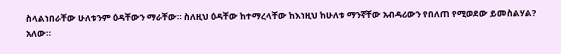ስላልነበራቸው ሁለቱንም ዕዳቸውን ማራቸው። ስለዚህ ዕዳቸው ከተማረላቸው ከእነዚህ ከሁለቱ ማንኛቸው አብዳሪውን የበለጠ የሚወደው ይመስልሃል? አለው።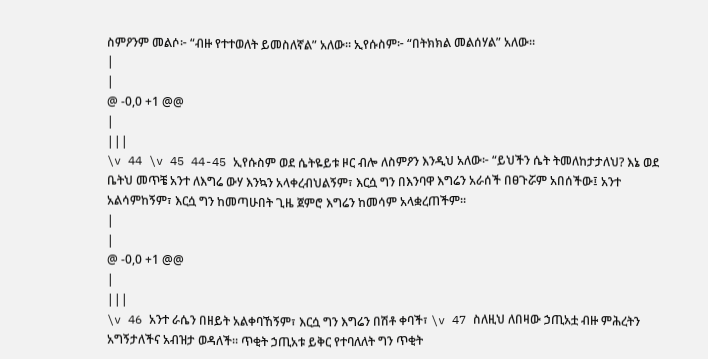ስምዖንም መልሶ፦ “ብዙ የተተወለት ይመስለኛል” አለው። ኢየሱስም፦ “በትክክል መልሰሃል” አለው።
|
|
@ -0,0 +1 @@
|
|||
\v 44 \v 45 44-45 ኢየሱስም ወደ ሴትዬይቱ ዞር ብሎ ለስምዖን እንዲህ አለው፦ “ይህችን ሴት ትመለከታታለህ? እኔ ወደ ቤትህ መጥቼ አንተ ለእግሬ ውሃ እንኳን አላቀረብህልኝም፣ እርሷ ግን በእንባዋ እግሬን አራሰች በፀጉሯም አበሰችው፤ አንተ አልሳምከኝም፣ እርሷ ግን ከመጣሁበት ጊዜ ጀምሮ እግሬን ከመሳም አላቋረጠችም።
|
|
@ -0,0 +1 @@
|
|||
\v 46 አንተ ራሴን በዘይት አልቀባኸኝም፣ እርሷ ግን እግሬን በሽቶ ቀባች፣ \v 47 ስለዚህ ለበዛው ኃጢአቷ ብዙ ምሕረትን አግኝታለችና አብዝታ ወዳለች። ጥቂት ኃጢአቱ ይቅር የተባለለት ግን ጥቂት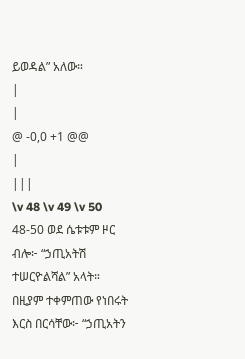ይወዳል” አለው።
|
|
@ -0,0 +1 @@
|
|||
\v 48 \v 49 \v 50 48-50 ወደ ሴቱቱም ዞር ብሎ፦ “ኃጢአትሽ ተሠርዮልሻል” አላት። በዚያም ተቀምጠው የነበሩት እርስ በርሳቸው፦ “ኃጢአትን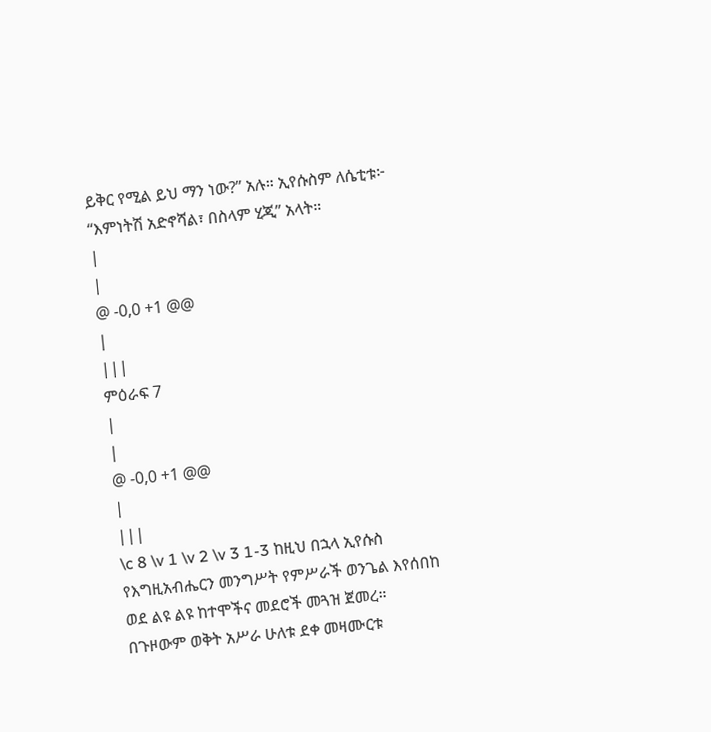ይቅር የሚል ይህ ማን ነው?” አሉ። ኢየሱስም ለሴቲቱ፦ “እምነትሽ አድኖሻል፣ በስላም ሂጂ” አላት።
|
|
@ -0,0 +1 @@
|
|||
ምዕራፍ 7
|
|
@ -0,0 +1 @@
|
|||
\c 8 \v 1 \v 2 \v 3 1-3 ከዚህ በኋላ ኢየሱስ የእግዚአብሔርን መንግሥት የምሥራች ወንጌል እየሰበከ ወደ ልዩ ልዩ ከተሞችና መደሮች መጓዝ ጀመረ። በጉዞውም ወቅት አሥራ ሁለቱ ደቀ መዛሙርቱ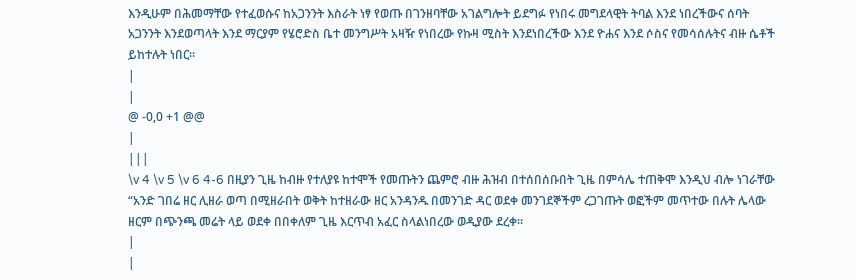እንዲሁም በሕመማቸው የተፈወሱና ከአጋንንት እስራት ነፃ የወጡ በገንዘባቸው አገልግሎት ይደግፉ የነበሩ መግደላዊት ትባል እንደ ነበረችውና ሰባት አጋንንት እንደወጣላት እንደ ማርያም የሄሮድስ ቤተ መንግሥት አዛዥ የነበረው የኩዛ ሚስት እንደነበረችው እንደ ዮሐና እንደ ሶስና የመሳሰሉትና ብዙ ሴቶች ይከተሉት ነበር።
|
|
@ -0,0 +1 @@
|
|||
\v 4 \v 5 \v 6 4-6 በዚያን ጊዜ ከብዙ የተለያዩ ከተሞች የመጡትን ጨምሮ ብዙ ሕዝብ በተሰበሰቡበት ጊዜ በምሳሌ ተጠቅሞ እንዲህ ብሎ ነገራቸው “አንድ ገበሬ ዘር ሊዘራ ወጣ በሚዘራበት ወቅት ከተዘራው ዘር አንዳንዱ በመንገድ ዳር ወደቀ መንገደኞችም ረጋገጡት ወፎችም መጥተው በሉት ሌላው ዘርም በጭንጫ መሬት ላይ ወደቀ በበቀለም ጊዜ እርጥብ አፈር ስላልነበረው ወዲያው ደረቀ።
|
|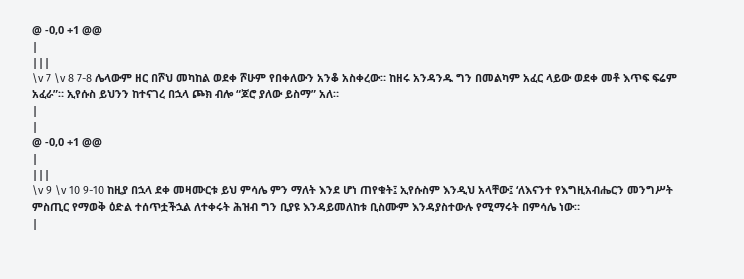@ -0,0 +1 @@
|
|||
\v 7 \v 8 7-8 ሌላውም ዘር በሾህ መካከል ወደቀ ሾሁም የበቀለውን አንቆ አስቀረው። ከዘሩ አንዳንዱ ግን በመልካም አፈር ላይው ወደቀ መቶ እጥፍ ፍሬም አፈራ”። ኢየሱስ ይህንን ከተናገረ በኋላ ጮክ ብሎ “ጆሮ ያለው ይስማ” አለ።
|
|
@ -0,0 +1 @@
|
|||
\v 9 \v 10 9-10 ከዚያ በኋላ ደቀ መዛሙርቱ ይህ ምሳሌ ምን ማለት እንደ ሆነ ጠየቁት፤ ኢየሱስም እንዲህ አላቸው፤ ‘ለእናንተ የእግዚአብሔርን መንግሥት ምስጢር የማወቅ ዕድል ተሰጥቷችኋል ለተቀሩት ሕዝብ ግን ቢያዩ እንዳይመለከቱ ቢስሙም እንዳያስተውሉ የሚማሩት በምሳሌ ነው።
|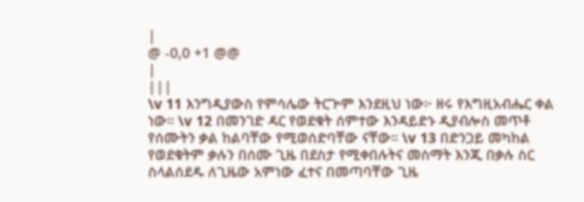|
@ -0,0 +1 @@
|
|||
\v 11 እንግዲያውስ የምሳሌው ትርጕም እንደዚህ ነው፦ ዘሩ የእግዚአብሔር ቀል ነው። \v 12 በመንገድ ዳር የወደቁት ሰምተው እንዳይድኑ ዲያብሎስ መጥቶ የሰሙትን ቃል ከልባቸው የሚወሰድባቸው ናቸው። \v 13 በድንጋይ መካከል የወደቁትም ቃሉን በሰሙ ጊዜ በደስታ የሚቀበሉትና መስማት እንጂ በቃሉ ስር ስላልሰደዱ ለጊዜው አምነው ፈተና በመጣባቸው ጊዜ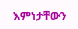እምነታቸውን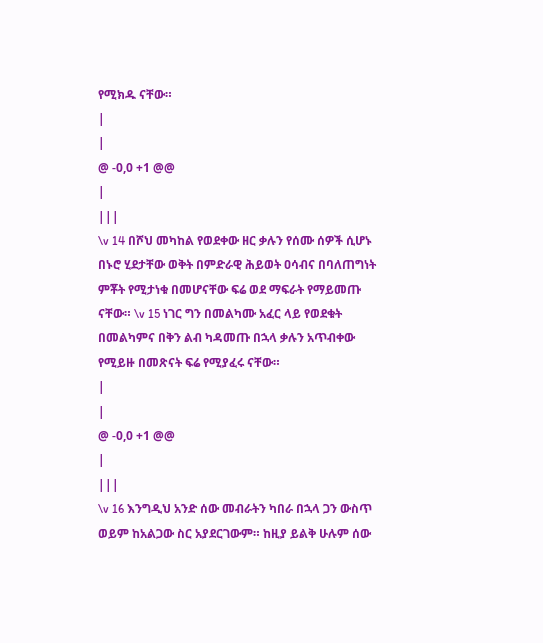የሚክዱ ናቸው።
|
|
@ -0,0 +1 @@
|
|||
\v 14 በሾህ መካከል የወደቀው ዘር ቃሉን የሰሙ ሰዎች ሲሆኑ በኑሮ ሂደታቸው ወቅት በምድራዊ ሕይወት ዐሳብና በባለጠግነት ምቾት የሚታነቁ በመሆናቸው ፍሬ ወደ ማፍራት የማይመጡ ናቸው። \v 15 ነገር ግን በመልካሙ አፈር ላይ የወደቁት በመልካምና በቅን ልብ ካዳመጡ በኋላ ቃሉን አጥብቀው የሚይዙ በመጽናት ፍሬ የሚያፈሩ ናቸው።
|
|
@ -0,0 +1 @@
|
|||
\v 16 እንግዲህ አንድ ሰው መብራትን ካበራ በኋላ ጋን ውስጥ ወይም ከአልጋው ስር አያደርገውም። ከዚያ ይልቅ ሁሉም ሰው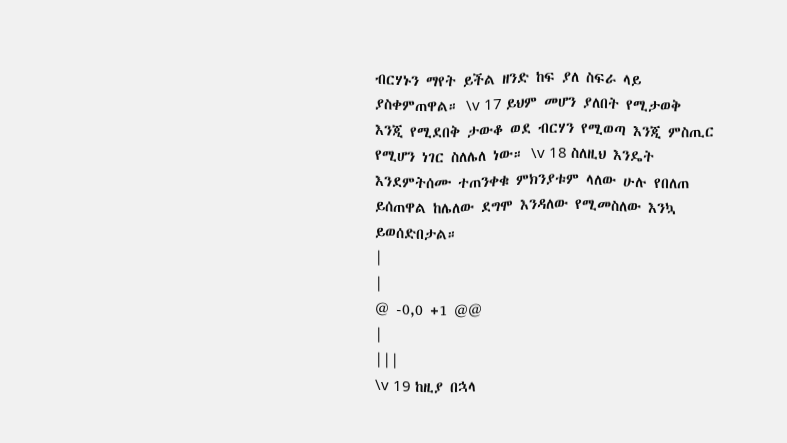ብርሃኑን ማየት ይችል ዘንድ ከፍ ያለ ስፍራ ላይ ያስቀምጠዋል። \v 17 ይህም መሆን ያለበት የሚታወቅ እንጂ የሚደበቅ ታውቆ ወደ ብርሃን የሚወጣ እንጂ ምስጢር የሚሆን ነገር ስለሌለ ነው። \v 18 ስለዚህ እንዴት እንደምትሰሙ ተጠንቀቁ ምክንያቱም ላለው ሁሉ የበለጠ ይሰጠዋል ከሌለው ደግሞ እንዳለው የሚመስለው እንኳ ይወሰድበታል።
|
|
@ -0,0 +1 @@
|
|||
\v 19 ከዚያ በኋላ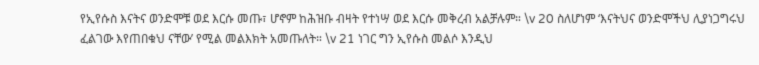የኢየሱስ እናትና ወንድሞቹ ወደ እርሱ መጡ፣ ሆኖም ከሕዝቡ ብዛት የተነሣ ወደ እርሱ መቅረብ አልቻሉም። \v 20 ስለሆነም ‘እናትህና ወንድሞችህ ሊያነጋግሩህ ፈልገው እየጠበቁህ ናቸው’ የሚል መልእክት አመጡለት። \v 21 ነገር ግን ኢየሱስ መልሶ እንዲህ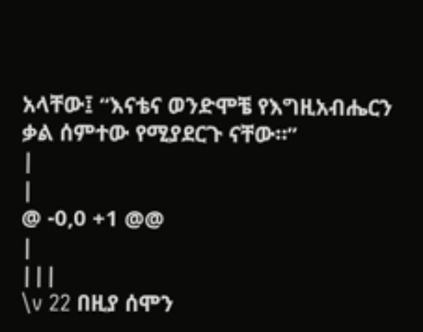አላቸው፤ “እናቴና ወንድሞቼ የእግዚአብሔርን ቃል ሰምተው የሚያደርጉ ናቸው።”
|
|
@ -0,0 +1 @@
|
|||
\v 22 በዚያ ሰሞን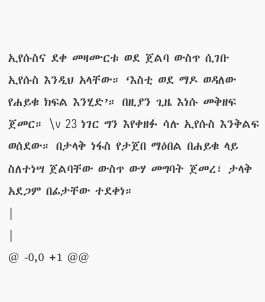ኢየሱስና ደቀ መዛሙርቱ ወደ ጀልባ ውስጥ ሲገቡ ኢየሱስ እንዲህ አላቸው። ‘እስቲ ወደ ማዶ ወዳለው የሐይቁ ክፍል እንሂድ’። በዚያን ጊዜ እነሱ መቅዘፍ ጀመር። \v 23 ነገር ግን እየቀዘፉ ሳሉ ኢየሱስ እንቅልፍ ወሰደው። በታላቅ ነፋስ የታጀበ ማዕበል በሐይቁ ላይ ስለተነሣ ጀልባቸው ውስጥ ውሃ መግባት ጀመረ፣ ታላቅ አደጋም በፊታቸው ተደቀነ።
|
|
@ -0,0 +1 @@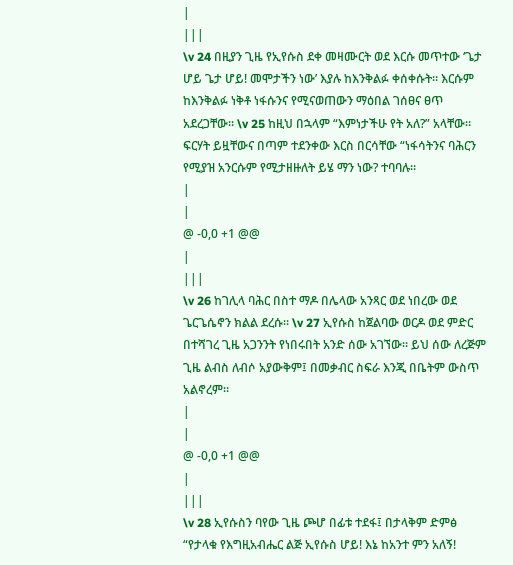|
|||
\v 24 በዚያን ጊዜ የኢየሱስ ደቀ መዛሙርት ወደ እርሱ መጥተው ‘ጌታ ሆይ ጌታ ሆይ! መሞታችን ነው’ እያሉ ከእንቅልፉ ቀሰቀሱት። እርሱም ከእንቅልፉ ነቅቶ ነፋሱንና የሚናወጠውን ማዕበል ገሰፀና ፀጥ አደረጋቸው። \v 25 ከዚህ በኋላም “እምነታችሁ የት አለ?” አላቸው። ፍርሃት ይዟቸውና በጣም ተደንቀው እርስ በርሳቸው “ነፋሳትንና ባሕርን የሚያዝ አንርሱም የሚታዘዙለት ይሄ ማን ነው? ተባባሉ።
|
|
@ -0,0 +1 @@
|
|||
\v 26 ከገሊላ ባሕር በስተ ማዶ በሌላው አንጻር ወደ ነበረው ወደ ጌርጌሴኖን ክልል ደረሱ። \v 27 ኢየሱስ ከጀልባው ወርዶ ወደ ምድር በተሻገረ ጊዜ አጋንንት የነበሩበት አንድ ሰው አገኘው። ይህ ሰው ለረጅም ጊዜ ልብስ ለብሶ አያውቅም፤ በመቃብር ስፍራ እንጂ በቤትም ውስጥ አልኖረም።
|
|
@ -0,0 +1 @@
|
|||
\v 28 ኢየሱስን ባየው ጊዜ ጮሆ በፊቱ ተደፋ፤ በታላቅም ድምፅ “የታላቁ የእግዚአብሔር ልጅ ኢየሱስ ሆይ! እኔ ከአንተ ምን አለኝ!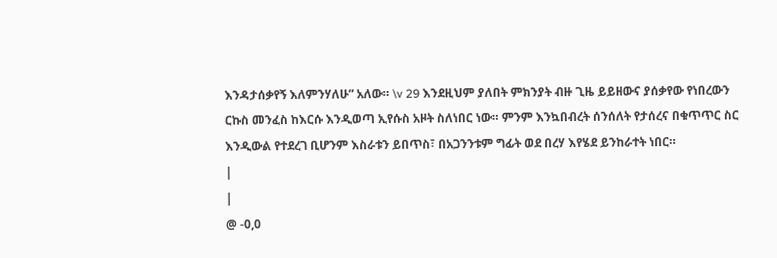እንዳታሰቃየኝ እለምንሃለሁ” አለው። \v 29 እንደዚህም ያለበት ምክንያት ብዙ ጊዜ ይይዘውና ያሰቃየው የነበረውን ርኩስ መንፈስ ከእርሱ እንዲወጣ ኢየሱስ አዞት ስለነበር ነው። ምንም እንኳበብረት ሰንሰለት የታሰረና በቁጥጥር ስር እንዲውል የተደረገ ቢሆንም እስራቱን ይበጥስ፣ በአጋንንቱም ግፊት ወደ በረሃ እየሄደ ይንከራተት ነበር።
|
|
@ -0,0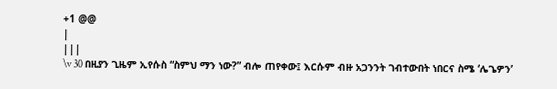+1 @@
|
|||
\v 30 በዚያን ጊዜም ኢየሱስ “ስምህ ማን ነው?” ብሎ ጠየቀው፤ እርሱም ብዙ አጋንንት ገብተውበት ነበርና ስሜ ‘ሌጌዎን’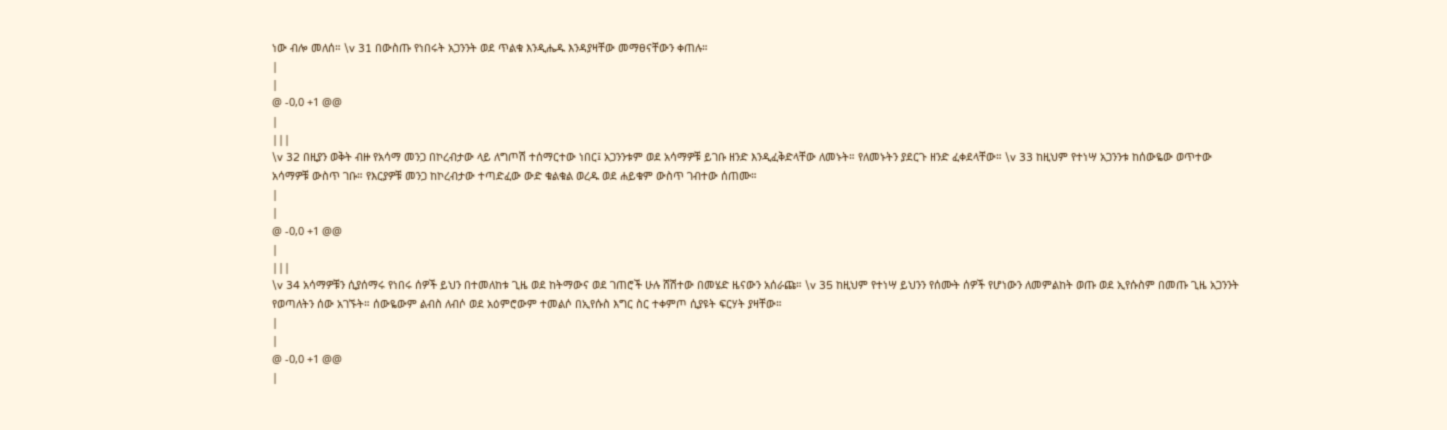ነው ብሎ መለሰ። \v 31 በውስጡ የነበሩት አጋንንት ወደ ጥልቁ እንዲሔዱ እንዳያዛቸው መማፀናቸውን ቀጠሉ።
|
|
@ -0,0 +1 @@
|
|||
\v 32 በዚያን ወቅት ብዙ የአሳማ መንጋ በኮረብታው ላይ ለግጦሽ ተሰማርተው ነበር፤ አጋንንቱም ወደ አሳማዎቹ ይገቡ ዘንድ እንዲፈቅድላቸው ለመኑት። የለመኑትን ያደርጉ ዘንድ ፈቀደላቸው። \v 33 ከዚህም የተነሣ አጋንንቱ ከሰውዬው ወጥተው አሳማዎቹ ውስጥ ገቡ። የእርያዎቹ መንጋ ከኮረብታው ተጣድፈው ውድ ቁልቁል ወረዱ ወደ ሐይቁም ውስጥ ገብተው ሰጠሙ።
|
|
@ -0,0 +1 @@
|
|||
\v 34 አሳማዎቹን ሲያሰማሩ የነበሩ ሰዎች ይህን በተመለከቱ ጊዜ ወደ ከትማውና ወደ ገጠሮች ሁሉ ሸሽተው በመሄድ ዜናውን አሰራጩ። \v 35 ከዚህም የተነሣ ይህንን የሰሙት ሰዎች የሆነውን ለመምልከት ወጡ ወደ ኢየሱስም በመጡ ጊዜ አጋንንት የወጣለትን ሰው አገኙት። ሰውዬውም ልብስ ለብሶ ወደ አዕምሮውም ተመልሶ በኢየሱስ እግር ስር ተቀምጦ ሲያዩት ፍርሃት ያዛቸው።
|
|
@ -0,0 +1 @@
|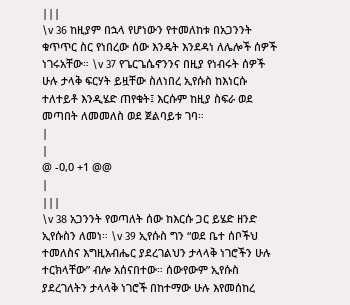|||
\v 36 ከዚያም በኋላ የሆነውን የተመለከቱ በአጋንንት ቁጥጥር ስር የነበረው ሰው እንዴት እንደዳነ ለሌሎች ሰዎች ነገሩአቸው። \v 37 የጌርጌሴኖንንና በዚያ የነብሩት ሰዎች ሁሉ ታላቅ ፍርሃት ይዟቸው ስለነበረ ኢየሱስ ከእነርሱ ተለተይቶ እንዲሄድ ጠየቁት፤ እርሱም ከዚያ ስፍራ ወደ መጣበት ለመመለስ ወደ ጀልባይቱ ገባ።
|
|
@ -0,0 +1 @@
|
|||
\v 38 አጋንንት የወጣለት ሰው ከእርሱ ጋር ይሄድ ዘንድ ኢየሱስን ለመነ። \v 39 ኢየሱስ ግን “ወደ ቤተ ሰቦችህ ተመለስና እግዚአብሔር ያደረገልህን ታላላቅ ነገሮችን ሁሉ ተርክላቸው” ብሎ አሰናበተው። ሰውየውም ኢየሱስ ያደረገለትን ታላላቅ ነገሮች በከተማው ሁሉ እየመሰከረ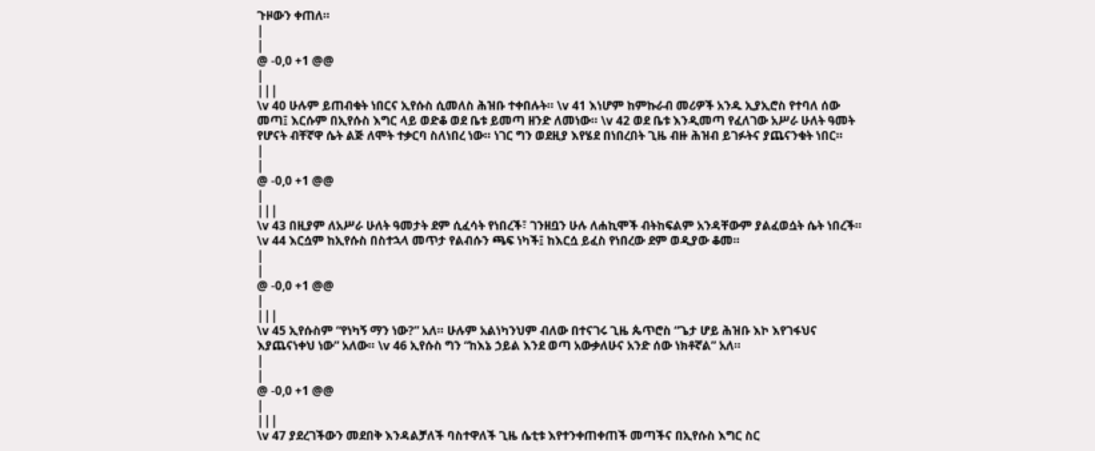ጉዞውን ቀጠለ።
|
|
@ -0,0 +1 @@
|
|||
\v 40 ሁሉም ይጠብቁት ነበርና ኢየሱስ ሲመለስ ሕዝቡ ተቀበሉት። \v 41 እነሆም ከምኩራብ መሪዎች አንዱ ኢያኢሮስ የተባለ ሰው መጣ፤ እርሱም በኢየሱስ እግር ላይ ወድቆ ወደ ቤቱ ይመጣ ዘንድ ለመነው። \v 42 ወደ ቤቱ እንዲመጣ የፈለገው አሥራ ሁለት ዓመት የሆናት ብቸኛዋ ሴት ልጅ ለሞት ተቃርባ ስለነበረ ነው። ነገር ግን ወደዚያ እየሄደ በነበረበት ጊዜ ብዙ ሕዝብ ይገፉትና ያጨናንቁት ነበር።
|
|
@ -0,0 +1 @@
|
|||
\v 43 በዚያም ለአሥራ ሁለት ዓመታት ደም ሲፈሳት የነበረች፣ ገንዘቧን ሁሉ ለሐኪሞች ብትከፍልም አንዳቸውም ያልፈወሷት ሴት ነበረች። \v 44 እርሷም ከኢየሱስ በስተኋላ መጥታ የልብሱን ጫፍ ነካች፤ ከእርሷ ይፈስ የነበረው ደም ወዲያው ቆመ።
|
|
@ -0,0 +1 @@
|
|||
\v 45 ኢየሱስም “የነካኝ ማን ነው?” አለ። ሁሉም አልነካንህም ብለው በተናገሩ ጊዜ ጴጥሮስ “ጌታ ሆይ ሕዝቡ እኮ እየገፋህና እያጨናነቀህ ነው” አለው። \v 46 ኢየሱስ ግን “ከእኔ ኃይል እንደ ወጣ አውቃለሁና አንድ ሰው ነክቶኛል” አለ።
|
|
@ -0,0 +1 @@
|
|||
\v 47 ያደረገችውን መደበቅ እንዳልቻለች ባስተዋለች ጊዜ ሴቲቱ እየተንቀጠቀጠች መጣችና በኢየሱስ እግር ስር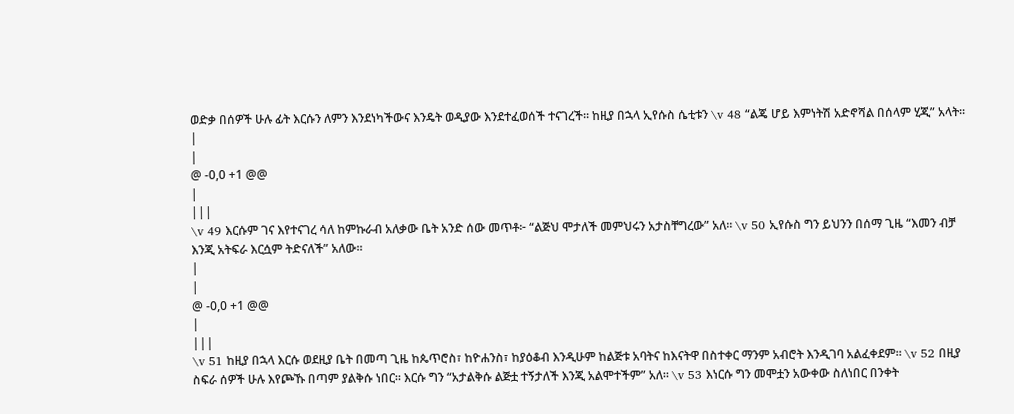ወድቃ በሰዎች ሁሉ ፊት እርሱን ለምን እንደነካችውና እንዴት ወዲያው እንደተፈወሰች ተናገረች። ከዚያ በኋላ ኢየሱስ ሴቲቱን \v 48 “ልጄ ሆይ እምነትሽ አድኖሻል በሰላም ሂጂ” አላት።
|
|
@ -0,0 +1 @@
|
|||
\v 49 እርሱም ገና እየተናገረ ሳለ ከምኩራብ አለቃው ቤት አንድ ሰው መጥቶ፦ “ልጅህ ሞታለች መምህሩን አታስቸግረው” አለ። \v 50 ኢየሱስ ግን ይህንን በሰማ ጊዜ “እመን ብቻ እንጂ አትፍራ እርሷም ትድናለች” አለው።
|
|
@ -0,0 +1 @@
|
|||
\v 51 ከዚያ በኋላ እርሱ ወደዚያ ቤት በመጣ ጊዜ ከጴጥሮስ፣ ከዮሐንስ፣ ከያዕቆብ እንዲሁም ከልጅቱ አባትና ከእናትዋ በስተቀር ማንም አብሮት እንዲገባ አልፈቀደም። \v 52 በዚያ ስፍራ ሰዎች ሁሉ እየጮኹ በጣም ያልቅሱ ነበር። እርሱ ግን “አታልቅሱ ልጅቷ ተኝታለች እንጂ አልሞተችም” አለ። \v 53 እነርሱ ግን መሞቷን አውቀው ስለነበር በንቀት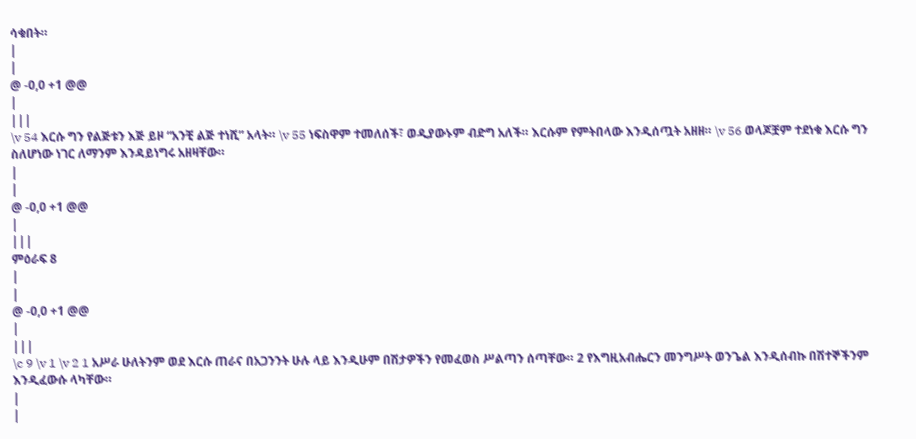ሳቁበት።
|
|
@ -0,0 +1 @@
|
|||
\v 54 እርሱ ግን የልጅቱን እጅ ይዞ “አንቺ ልጅ ተነሺ” አላት። \v 55 ነፍስዋም ተመለሰች፣ ወዲያውኑም ብድግ አለች። እርሱም የምትበላው እንዲሰጧት አዘዘ። \v 56 ወላጆቿም ተደነቁ እርሱ ግን ስለሆነው ነገር ለማንም እንዳይነግሩ አዘዛቸው።
|
|
@ -0,0 +1 @@
|
|||
ምዕራፍ 8
|
|
@ -0,0 +1 @@
|
|||
\c 9 \v 1 \v 2 1 አሥራ ሁለትንም ወደ እርሱ ጠራና በአጋንንት ሁሉ ላይ እንዲሁም በሽታዎችን የመፈወስ ሥልጣን ሰጣቸው። 2 የእግዚአብሔርን መንግሥት ወንጌል እንዲሰብኩ በሽተኞችንም እንዲፈውሱ ላካቸው።
|
|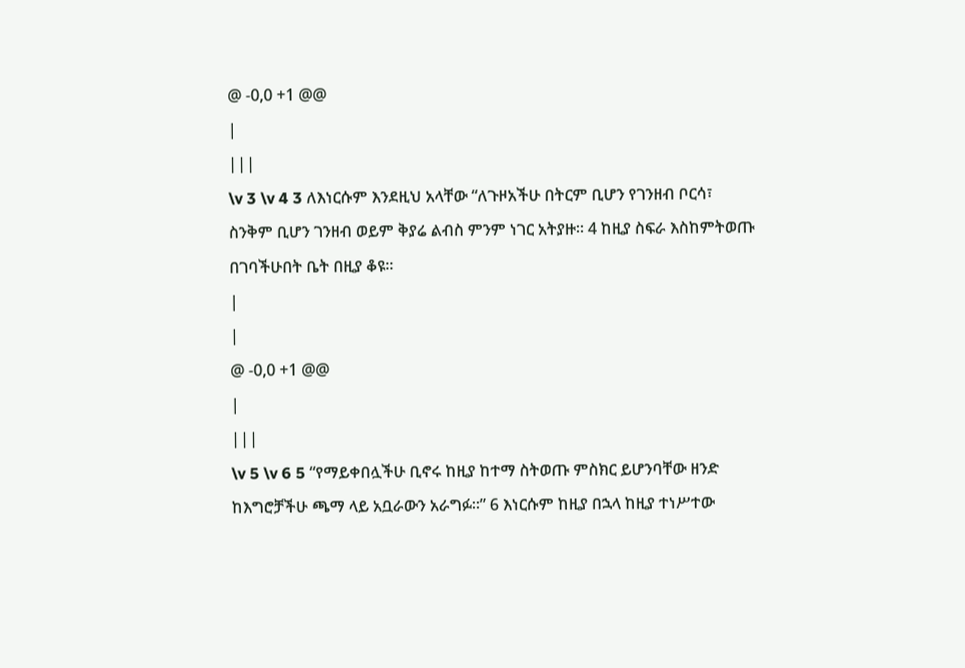@ -0,0 +1 @@
|
|||
\v 3 \v 4 3 ለእነርሱም እንደዚህ አላቸው “ለጉዞአችሁ በትርም ቢሆን የገንዘብ ቦርሳ፣ ስንቅም ቢሆን ገንዘብ ወይም ቅያሬ ልብስ ምንም ነገር አትያዙ። 4 ከዚያ ስፍራ እስከምትወጡ በገባችሁበት ቤት በዚያ ቆዩ።
|
|
@ -0,0 +1 @@
|
|||
\v 5 \v 6 5 “የማይቀበሏችሁ ቢኖሩ ከዚያ ከተማ ስትወጡ ምስክር ይሆንባቸው ዘንድ ከእግሮቻችሁ ጫማ ላይ አቧራውን አራግፉ።” 6 እነርሱም ከዚያ በኋላ ከዚያ ተነሥተው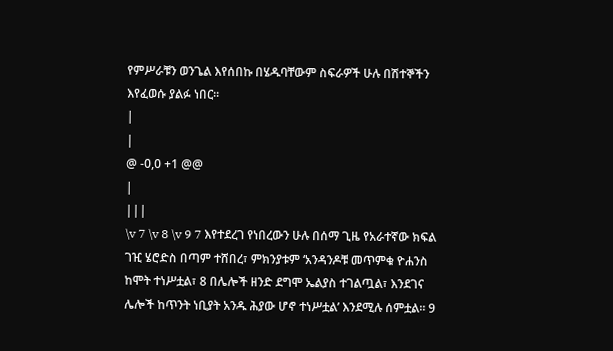የምሥራቹን ወንጌል እየሰበኩ በሄዱባቸውም ስፍራዎች ሁሉ በሽተኞችን እየፈወሱ ያልፉ ነበር።
|
|
@ -0,0 +1 @@
|
|||
\v 7 \v 8 \v 9 7 እየተደረገ የነበረውን ሁሉ በሰማ ጊዜ የአራተኛው ክፍል ገዢ ሄሮድስ በጣም ተሸበረ፣ ምክንያቱም ‘አንዳንዶቹ መጥምቁ ዮሐንስ ከሞት ተነሥቷል፣ 8 በሌሎች ዘንድ ደግሞ ኤልያስ ተገልጧል፣ እንደገና ሌሎች ከጥንት ነቢያት አንዱ ሕያው ሆኖ ተነሥቷል’ እንደሚሉ ሰምቷል። 9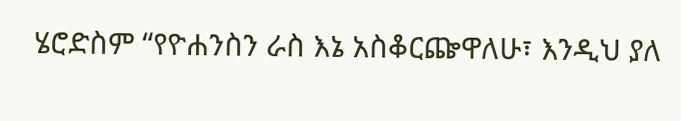ሄሮድስም “የዮሐንስን ራስ እኔ አስቆርጬዋለሁ፣ እንዲህ ያለ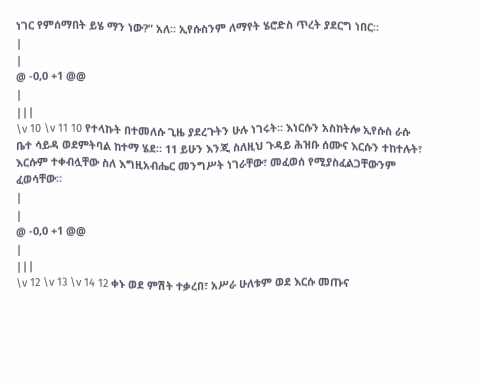ነገር የምሰማበት ይሄ ማን ነው?” አለ። ኢየሱስንም ለማየት ሄሮድስ ጥረት ያደርግ ነበር።
|
|
@ -0,0 +1 @@
|
|||
\v 10 \v 11 10 የተላኩት በተመለሱ ጊዜ ያደረጉትን ሁሉ ነገሩት። እነርሱን አስከትሎ ኢየሱስ ራሱ ቤተ ሳይዳ ወደምትባል ከተማ ሄደ። 11 ይሁን እንጂ ስለዚህ ጉዳይ ሕዝቡ ሰሙና እርሱን ተከተሉት፣ እርሱም ተቀብሏቸው ስለ እግዚአብሔር መንግሥት ነገራቸው፣ መፈወሰ የሚያስፈልጋቸውንም ፈወሳቸው።
|
|
@ -0,0 +1 @@
|
|||
\v 12 \v 13 \v 14 12 ቀኑ ወደ ምሽት ተቃረበ፣ አሥራ ሁለቱም ወደ እርሱ መጡና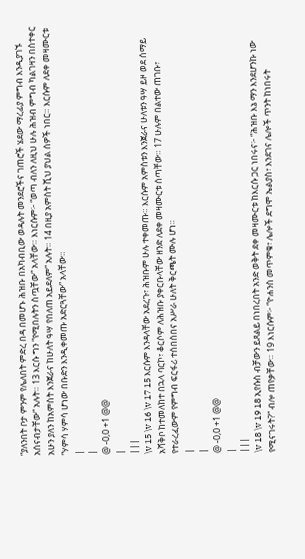“ያለንበት ቦታ ምንም የሌለበት ምድረ በዳ በመሆኑ ሕዝቡ በአካብቢው ወዳሉት መንደሮችና ገጠሮች ሄደው ማረፊያ ምግብ እንዲያገኙ አሰናብታቸው” አሉት። 13 እርሱ ግን “የሚበሉትን ስጧቸው” አላቸው። እነርሱም፦ “ወጣ ብለን ለዚህ ሁሉ ሕዝብ ምግብ ካልገዛን በስተቀር አሁን ያለን ከአምስት እንጀራና ከሁለት ዓሣ የበለጠ አይደለም” አሉት። 14 በዚያ አምስት ሺህ ያህል ሰዎች ነበር። እርሱም ለደቀ መዛሙርቱ “ሃምሳ ሃምሳ ሆነው በቡድን እንዲቀመጡ አድርጓቸው” አላቸው።
|
|
@ -0,0 +1 @@
|
|||
\v 15 \v 16 \v 17 15 እርሱም እንዳላቸው አደረጉ፣ ሕዝቡም ሁሉ ተቀመጡ። እርሱም አምስቱን እንጀራና ሁለቱን ዓሣ ይዞ ወደ ሰማይ አሻቅቦ ከተመለከተ በኋላ ባርኮ፣ ቆርሶም ለሕዝቡ ያቀርቡላቸው ዘንድ ለደቀ መዛሙርቱ ሰጣቸው። 17 ሁሉም በልተው ጠገቡ፣ የተራረፈውም የምግብ ፍርፋሪ ተሰበሰበና አሥራ ሁለት ቅርጫት ሙሉ ሆነ።
|
|
@ -0,0 +1 @@
|
|||
\v 18 \v 19 18 ኢየሱስ ብቻውን ይጸልይ በነበረበት አንድ ወቅት ደቀ መዛሙርቱ ከእርሱ ጋር ነበሩና፦ “ሕዝቡ እኔ ማን እንደሆንኩ ነው የሚናገሩት?” ብሎ ጠየቃቸው። 19 እነርሱም፦ “ዮሐንስ መጥምቁ፣ ሌሎች ደግሞ ኤልያስ፣ እንደገና ሌሎች ጥንት ከነበሩት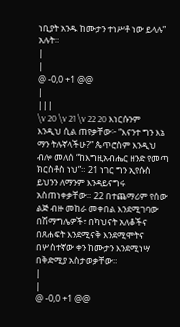ነቢያት አንዱ ከሙታን ተነሥቶ ነው ይላሉ” አሉት።
|
|
@ -0,0 +1 @@
|
|||
\v 20 \v 21 \v 22 20 እነርሱንም እንዲህ ሲል ጠየቃቸው፦ “እናንተ ግን እኔ ማን ትሉኛላችሁ?” ጴጥሮስም እንዲህ ብሎ መለሰ “ከእግዚአብሔር ዘንድ የመጣ ክርስቶስ ነህ”። 21 ነገር ግን ኢየሱስ ይህንን ለማንም እንዳይናግሩ አስጠነቀቃቸው። 22 በተጨማሪም የሰው ልጅ ብዙ መከራ መቀበል እንደሚገባው በሽማግሌዎች፣ በካህናት አለቆችና በጸሐፍት እንደሚናቅ እንደሚሞትና በሦስተኛው ቀን ከሙታን እንደሚነሣ በቅድሚያ አስታወቃቸው።
|
|
@ -0,0 +1 @@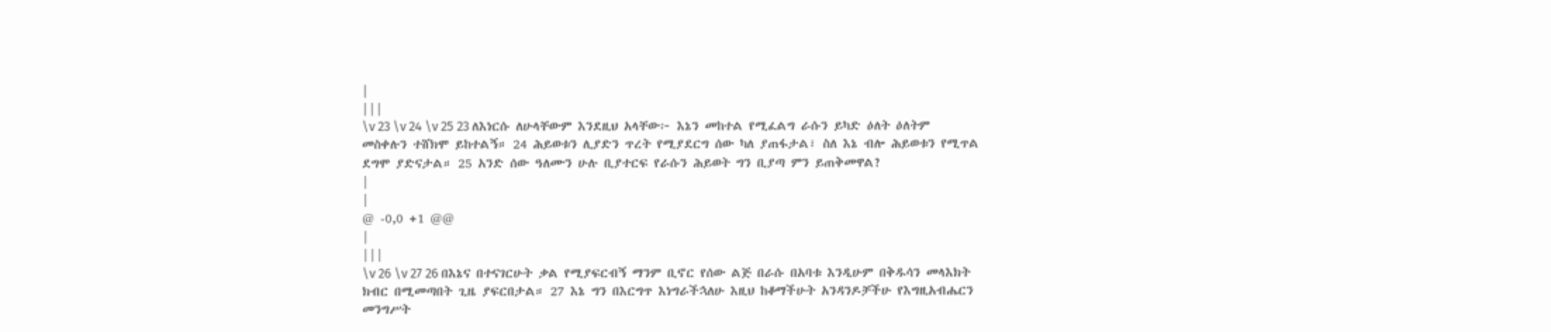|
|||
\v 23 \v 24 \v 25 23 ለእነርሱ ለሁላቸውም እንደዚህ አላቸው፦ እኔን መከተል የሚፈልግ ራሱን ይካድ ዕለት ዕለትም መስቀሉን ተሸክሞ ይከተልኝ። 24 ሕይወቱን ሊያድን ጥረት የሚያደርግ ሰው ካለ ያጠፋታል፣ ስለ እኔ ብሎ ሕይወቱን የሚጥል ደግሞ ያድናታል። 25 አንድ ሰው ዓለሙን ሁሉ ቢያተርፍ የራሱን ሕይወት ግን ቢያጣ ምን ይጠቅመዋል?
|
|
@ -0,0 +1 @@
|
|||
\v 26 \v 27 26 በእኔና በተናገርሁት ቃል የሚያፍርብኝ ማንም ቢኖር የሰው ልጅ በራሱ በአባቱ እንዲሁም በቅዱሳን መላእክት ክብር በሚመጣበት ጊዜ ያፍርበታል። 27 እኔ ግን በእርግጥ እነግራችኋለሁ እዚህ ከቆማችሁት አንዳንዶቻችሁ የእግዚአብሔርን መንግሥት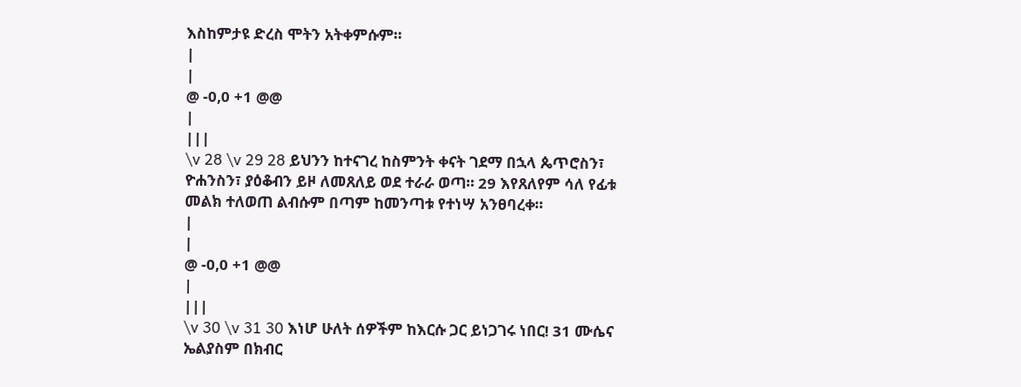እስከምታዩ ድረስ ሞትን አትቀምሱም።
|
|
@ -0,0 +1 @@
|
|||
\v 28 \v 29 28 ይህንን ከተናገረ ከስምንት ቀናት ገደማ በኋላ ጴጥሮስን፣ ዮሐንስን፣ ያዕቆብን ይዞ ለመጸለይ ወደ ተራራ ወጣ። 29 እየጸለየም ሳለ የፊቱ መልክ ተለወጠ ልብሱም በጣም ከመንጣቱ የተነሣ አንፀባረቀ።
|
|
@ -0,0 +1 @@
|
|||
\v 30 \v 31 30 እነሆ ሁለት ሰዎችም ከእርሱ ጋር ይነጋገሩ ነበር! 31 ሙሴና ኤልያስም በክብር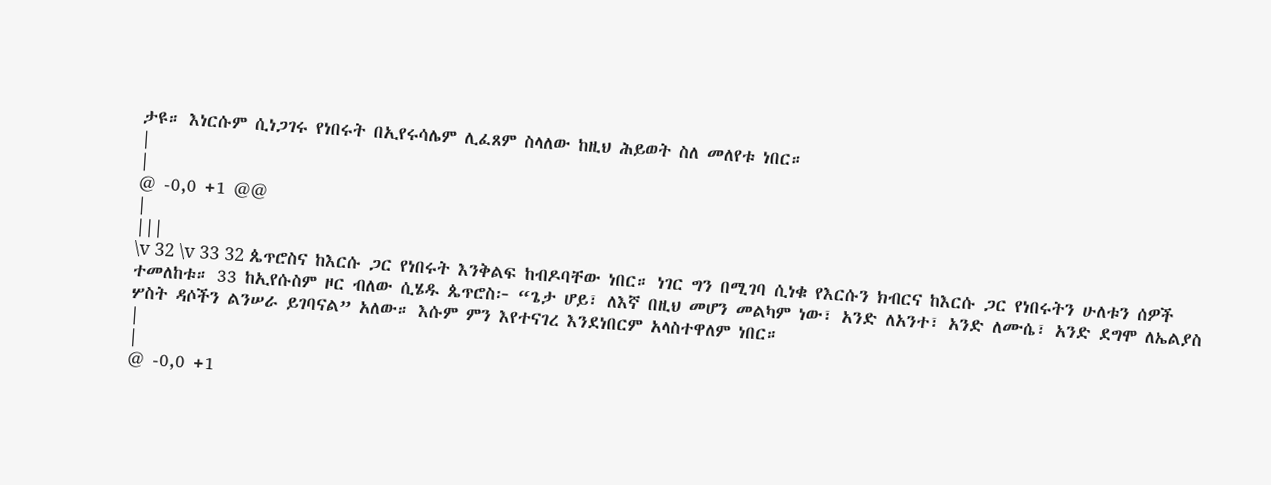ታዩ። እነርሱም ሲነጋገሩ የነበሩት በኢየሩሳሌም ሊፈጸም ስላለው ከዚህ ሕይወት ስለ መለየቱ ነበር።
|
|
@ -0,0 +1 @@
|
|||
\v 32 \v 33 32 ጴጥሮስና ከእርሱ ጋር የነበሩት እንቅልፍ ከብዶባቸው ነበር። ነገር ግን በሚገባ ሲነቁ የእርሱን ክብርና ከእርሱ ጋር የነበሩትን ሁለቱን ሰዎች ተመለከቱ። 33 ከኢየሱስም ዞር ብለው ሲሄዱ ጴጥሮስ፦ “ጌታ ሆይ፣ ለእኛ በዚህ መሆን መልካም ነው፣ አንድ ለአንተ፣ አንድ ለሙሴ፣ አንድ ደግሞ ለኤልያስ ሦስት ዳሶችን ልንሠራ ይገባናል” አለው። እሱም ምን እየተናገረ እንደነበርም አላስተዋለም ነበር።
|
|
@ -0,0 +1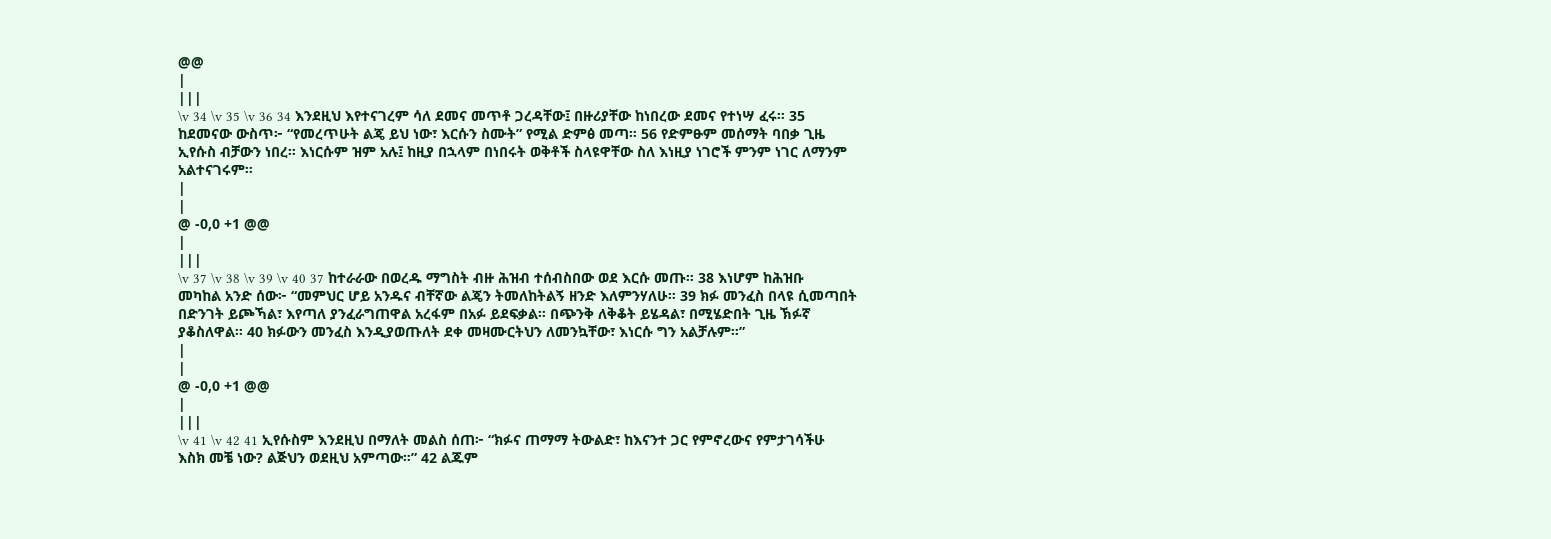@@
|
|||
\v 34 \v 35 \v 36 34 እንደዚህ እየተናገረም ሳለ ደመና መጥቶ ጋረዳቸው፤ በዙሪያቸው ከነበረው ደመና የተነሣ ፈሩ። 35 ከደመናው ውስጥ፦ “የመረጥሁት ልጄ ይህ ነው፣ እርሱን ስሙት” የሚል ድምፅ መጣ። 56 የድምፁም መሰማት ባበቃ ጊዜ ኢየሱስ ብቻውን ነበረ። እነርሱም ዝም አሉ፤ ከዚያ በኋላም በነበሩት ወቅቶች ስላዩዋቸው ስለ እነዚያ ነገሮች ምንም ነገር ለማንም አልተናገሩም።
|
|
@ -0,0 +1 @@
|
|||
\v 37 \v 38 \v 39 \v 40 37 ከተራራው በወረዱ ማግስት ብዙ ሕዝብ ተሰብስበው ወደ እርሱ መጡ። 38 እነሆም ከሕዝቡ መካከል አንድ ሰው፦ “መምህር ሆይ አንዱና ብቸኛው ልጄን ትመለከትልኝ ዘንድ እለምንሃለሁ። 39 ክፉ መንፈስ በላዩ ሲመጣበት በድንገት ይጮኻል፣ እየጣለ ያንፈራግጠዋል አረፋም በአፉ ይደፍቃል። በጭንቅ ለቅቆት ይሄዳል፣ በሚሄድበት ጊዜ ኽፉኛ ያቆስለዋል። 40 ክፉውን መንፈስ እንዲያወጡለት ደቀ መዛሙርትህን ለመንኳቸው፣ እነርሱ ግን አልቻሉም።”
|
|
@ -0,0 +1 @@
|
|||
\v 41 \v 42 41 ኢየሱስም እንደዚህ በማለት መልስ ሰጠ፦ “ክፉና ጠማማ ትውልድ፣ ከእናንተ ጋር የምኖረውና የምታገሳችሁ እስክ መቼ ነው? ልጅህን ወደዚህ አምጣው።” 42 ልጁም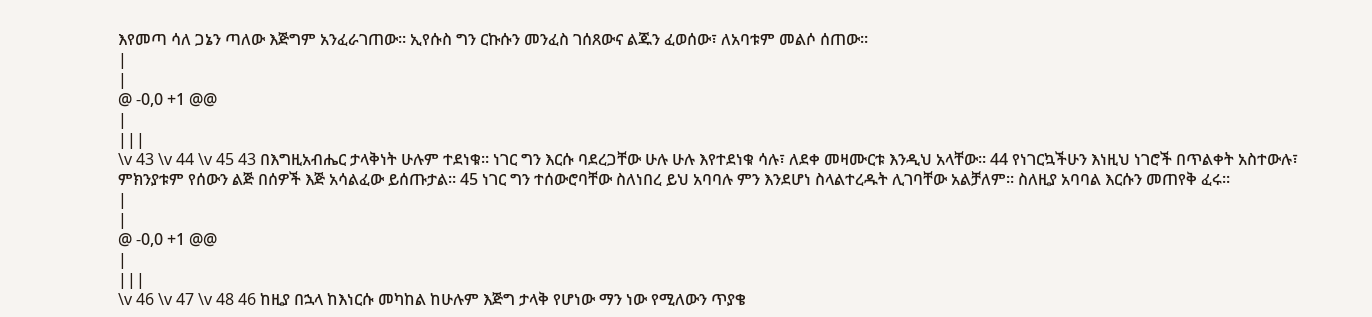እየመጣ ሳለ ጋኔን ጣለው እጅግም አንፈራገጠው። ኢየሱስ ግን ርኩሱን መንፈስ ገሰጸውና ልጁን ፈወሰው፣ ለአባቱም መልሶ ሰጠው።
|
|
@ -0,0 +1 @@
|
|||
\v 43 \v 44 \v 45 43 በእግዚአብሔር ታላቅነት ሁሉም ተደነቁ። ነገር ግን እርሱ ባደረጋቸው ሁሉ ሁሉ እየተደነቁ ሳሉ፣ ለደቀ መዛሙርቱ እንዲህ አላቸው። 44 የነገርኳችሁን እነዚህ ነገሮች በጥልቀት አስተውሉ፣ ምክንያቱም የሰውን ልጅ በሰዎች እጅ አሳልፈው ይሰጡታል። 45 ነገር ግን ተሰውሮባቸው ስለነበረ ይህ አባባሉ ምን እንደሆነ ስላልተረዱት ሊገባቸው አልቻለም። ስለዚያ አባባል እርሱን መጠየቅ ፈሩ።
|
|
@ -0,0 +1 @@
|
|||
\v 46 \v 47 \v 48 46 ከዚያ በኋላ ከእነርሱ መካከል ከሁሉም እጅግ ታላቅ የሆነው ማን ነው የሚለውን ጥያቄ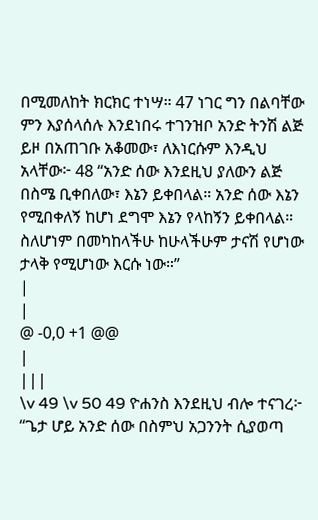በሚመለከት ክርክር ተነሣ። 47 ነገር ግን በልባቸው ምን እያሰላሰሉ እንደነበሩ ተገንዝቦ አንድ ትንሽ ልጅ ይዞ በአጠገቡ አቆመው፣ ለእነርሱም እንዲህ አላቸው፦ 48 “አንድ ሰው እንደዚህ ያለውን ልጅ በስሜ ቢቀበለው፣ እኔን ይቀበላል። አንድ ሰው እኔን የሚበቀለኝ ከሆነ ደግሞ እኔን የላከኝን ይቀበላል። ስለሆነም በመካከላችሁ ከሁላችሁም ታናሽ የሆነው ታላቅ የሚሆነው እርሱ ነው።”
|
|
@ -0,0 +1 @@
|
|||
\v 49 \v 50 49 ዮሐንስ እንደዚህ ብሎ ተናገረ፦ “ጌታ ሆይ አንድ ሰው በስምህ አጋንንት ሲያወጣ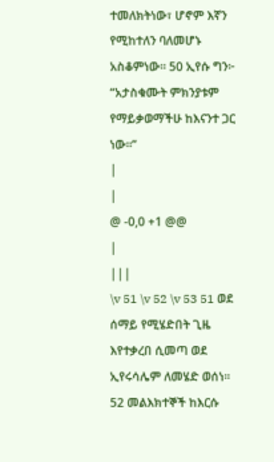ተመለክትነው፣ ሆኖም እኛን የሚከተለን ባለመሆኑ አስቆምነው። 50 ኢየሱ ግን፦ “አታስቁሙት ምክንያቱም የማይቃወማችሁ ከእናንተ ጋር ነው።”
|
|
@ -0,0 +1 @@
|
|||
\v 51 \v 52 \v 53 51 ወደ ሰማይ የሚሄድበት ጊዜ እየተቃረበ ሲመጣ ወደ ኢየሩሳሌም ለመሄድ ወሰነ። 52 መልእክተኞች ከእርሱ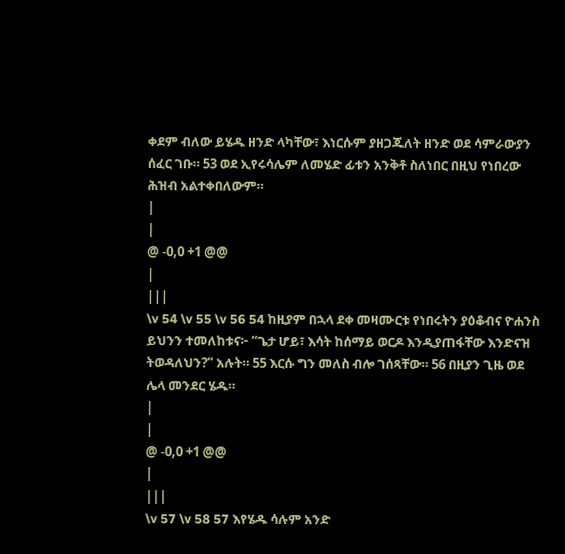ቀደም ብለው ይሄዱ ዘንድ ላካቸው፣ እነርሱም ያዘጋጁለት ዘንድ ወደ ሳምራውያን ሰፈር ገቡ። 53 ወደ ኢየሩሳሌም ለመሄድ ፊቱን አንቅቶ ስለነበር በዚህ የነበረው ሕዝብ አልተቀበለውም።
|
|
@ -0,0 +1 @@
|
|||
\v 54 \v 55 \v 56 54 ከዚያም በኋላ ደቀ መዛሙርቱ የነበሩትን ያዕቆብና ዮሐንስ ይህንን ተመለከቱና፦ “ጌታ ሆይ፣ እሳት ከሰማይ ወርዶ እንዲያጠፋቸው እንድናዝ ትወዳለህን?” አሉት። 55 እርሱ ግን መለስ ብሎ ገሰጻቸው። 56 በዚያን ጊዜ ወደ ሌላ መንደር ሄዱ።
|
|
@ -0,0 +1 @@
|
|||
\v 57 \v 58 57 እየሄዱ ሳሉም አንድ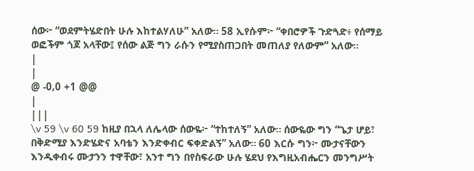ሰው፦ “ወደምትሄድበት ሁሉ እከተልሃለሁ” አለው። 58 ኢየሱም፦ “ቀበሮዎች ጉድጓድ፥ የሰማይ ወፎችም ጎጆ አላቸው፤ የሰው ልጅ ግን ራሱን የሚያስጠጋበት መጠለያ የለውም” አለው።
|
|
@ -0,0 +1 @@
|
|||
\v 59 \v 60 59 ከዚያ በኋላ ለሌላው ሰውዬ፦ “ተከተለኝ” አለው። ሰውዬው ግን “ጌታ ሆይ፣ በቅድሚያ እንድሄድና አባቴን እንድቀብር ፍቀድልኝ” አለው። 60 እርሱ ግን፦ ሙታናቸውን እንዲቀብሩ ሙታንን ተዋቸው፣ አንተ ግን በየስፍራው ሁሉ ሄደህ የእግዚአብሔርን መንግሥት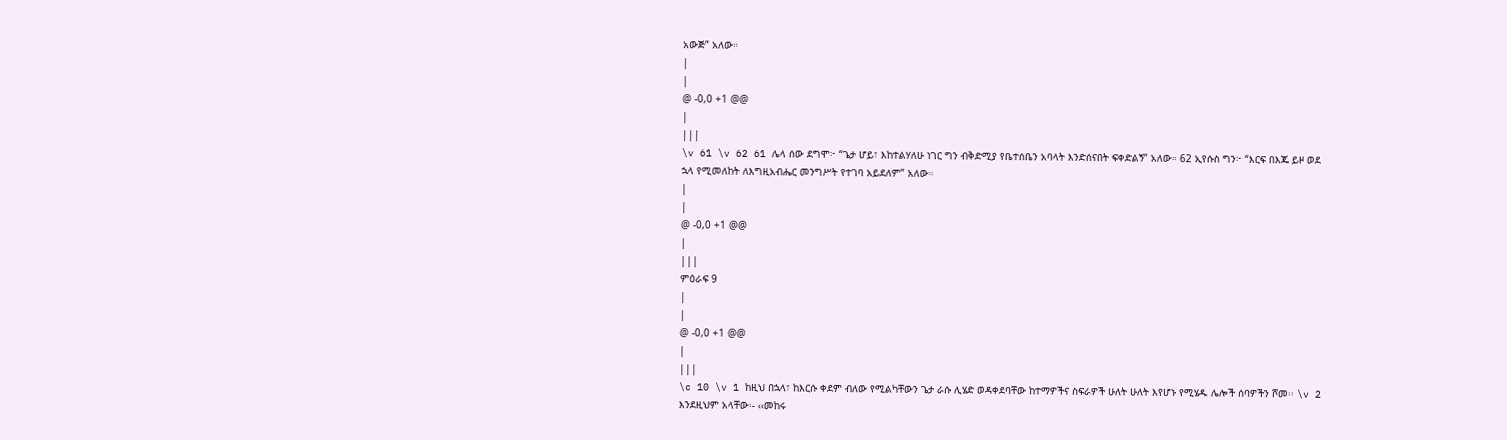አውጅ” አለው።
|
|
@ -0,0 +1 @@
|
|||
\v 61 \v 62 61 ሌላ ሰው ደግሞ፦ “ጌታ ሆይ፣ እከተልሃለሁ ነገር ግን ብቅድሚያ የቤተሰቤን አባላት እንድሰናበት ፍቀድልኝ” አለው። 62 ኢየሱስ ግን፦ “እርፍ በእጁ ይዞ ወደ ኋላ የሚመለከት ለእግዚአብሔር መንግሥት የተገባ አይደለም” አለው።
|
|
@ -0,0 +1 @@
|
|||
ምዕራፍ 9
|
|
@ -0,0 +1 @@
|
|||
\c 10 \v 1 ከዚህ በኋላ፣ ከእርሱ ቀደም ብለው የሚልካቸውን ጌታ ራሱ ሊሄድ ወዳቀደባቸው ከተማዎችና ስፍራዎች ሁለት ሁለት እየሆኑ የሚሄዱ ሌሎች ሰባዎችን ሾመ፡፡ \v 2 እንደዚህም አላቸው፡- ‹‹መከሩ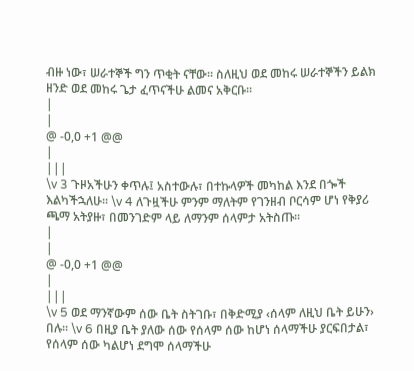ብዙ ነው፣ ሠራተኞች ግን ጥቂት ናቸው፡፡ ስለዚህ ወደ መከሩ ሠራተኞችን ይልክ ዘንድ ወደ መከሩ ጌታ ፈጥናችሁ ልመና አቅርቡ፡፡
|
|
@ -0,0 +1 @@
|
|||
\v 3 ጉዞአችሁን ቀጥሉ፤ አስተውሉ፣ በተኩላዎች መካከል እንደ በጐች እልካችኋለሁ፡፡ \v 4 ለጉዟችሁ ምንም ማለትም የገንዘብ ቦርሳም ሆነ የቅያሪ ጫማ አትያዙ፣ በመንገድም ላይ ለማንም ሰላምታ አትስጡ፡፡
|
|
@ -0,0 +1 @@
|
|||
\v 5 ወደ ማንኛውም ሰው ቤት ስትገቡ፣ በቅድሚያ ‹ሰላም ለዚህ ቤት ይሁን› በሉ፡፡ \v 6 በዚያ ቤት ያለው ሰው የሰላም ሰው ከሆነ ሰላማችሁ ያርፍበታል፣ የሰላም ሰው ካልሆነ ደግሞ ሰላማችሁ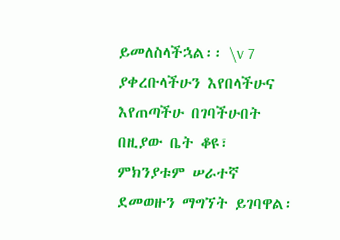ይመለስላችኋል፡፡ \v 7 ያቀረቡላችሁን እየበላችሁና እየጠጣችሁ በገባችሁበት በዚያው ቤት ቆዩ፣ ምክንያቱም ሠራተኛ ደመወዙን ማግኘት ይገባዋል፡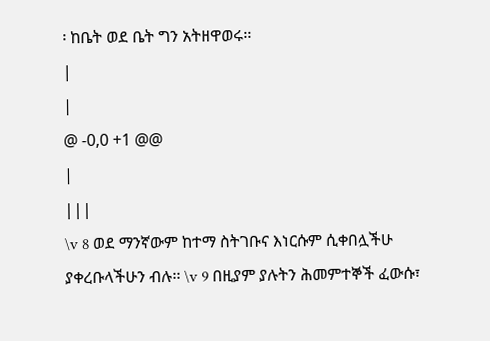፡ ከቤት ወደ ቤት ግን አትዘዋወሩ፡፡
|
|
@ -0,0 +1 @@
|
|||
\v 8 ወደ ማንኛውም ከተማ ስትገቡና እነርሱም ሲቀበሏችሁ ያቀረቡላችሁን ብሉ፡፡ \v 9 በዚያም ያሉትን ሕመምተኞች ፈውሱ፣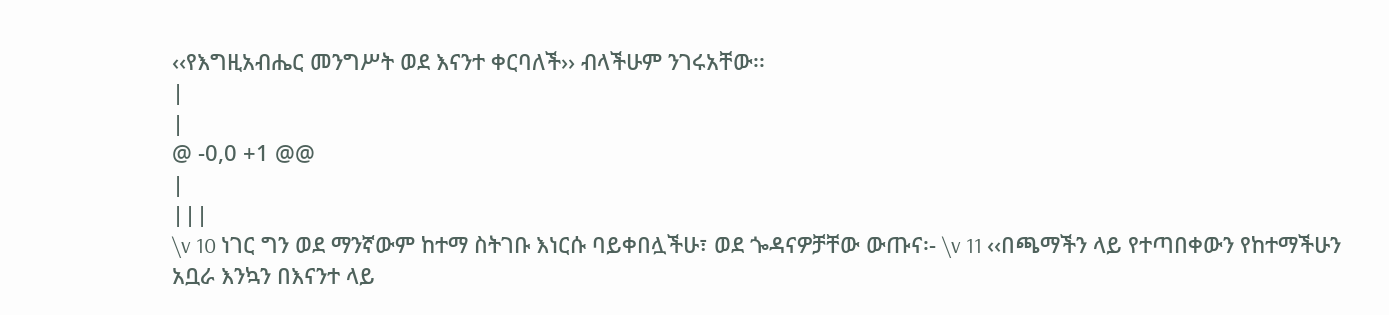‹‹የእግዚአብሔር መንግሥት ወደ እናንተ ቀርባለች›› ብላችሁም ንገሩአቸው፡፡
|
|
@ -0,0 +1 @@
|
|||
\v 10 ነገር ግን ወደ ማንኛውም ከተማ ስትገቡ እነርሱ ባይቀበሏችሁ፣ ወደ ጐዳናዎቻቸው ውጡና፡- \v 11 ‹‹በጫማችን ላይ የተጣበቀውን የከተማችሁን አቧራ እንኳን በእናንተ ላይ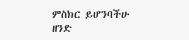ምስክር ይሆንባችሁ ዘንድ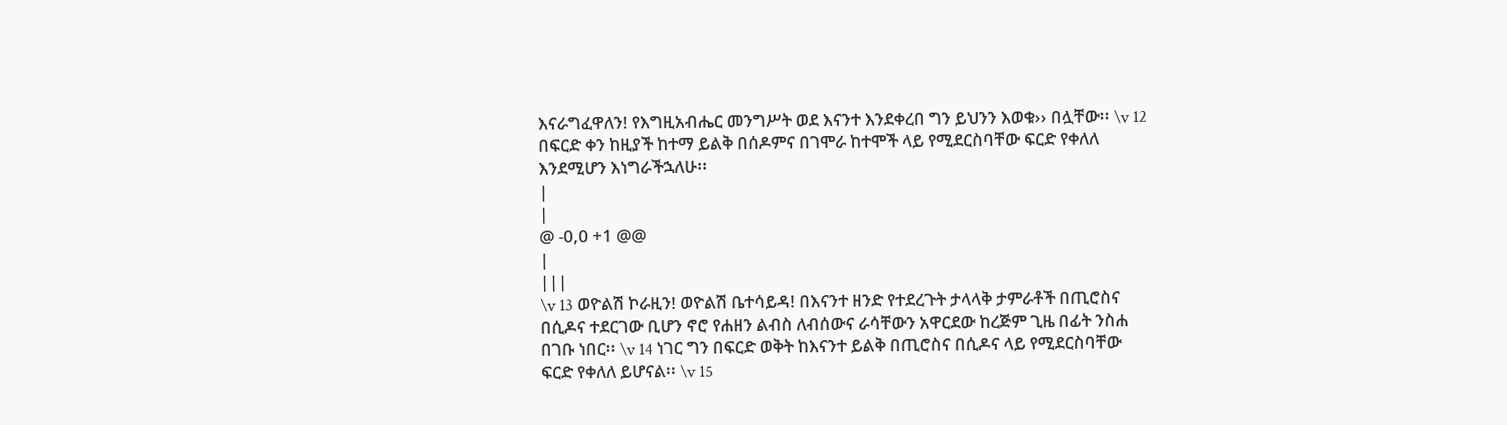እናራግፈዋለን! የእግዚአብሔር መንግሥት ወደ እናንተ እንደቀረበ ግን ይህንን እወቁ›› በሏቸው፡፡ \v 12 በፍርድ ቀን ከዚያች ከተማ ይልቅ በሰዶምና በገሞራ ከተሞች ላይ የሚደርስባቸው ፍርድ የቀለለ እንደሚሆን እነግራችኋለሁ፡፡
|
|
@ -0,0 +1 @@
|
|||
\v 13 ወዮልሽ ኮራዚን! ወዮልሽ ቤተሳይዳ! በእናንተ ዘንድ የተደረጉት ታላላቅ ታምራቶች በጢሮስና በሲዶና ተደርገው ቢሆን ኖሮ የሐዘን ልብስ ለብሰውና ራሳቸውን አዋርደው ከረጅም ጊዜ በፊት ንስሐ በገቡ ነበር፡፡ \v 14 ነገር ግን በፍርድ ወቅት ከእናንተ ይልቅ በጢሮስና በሲዶና ላይ የሚደርስባቸው ፍርድ የቀለለ ይሆናል፡፡ \v 15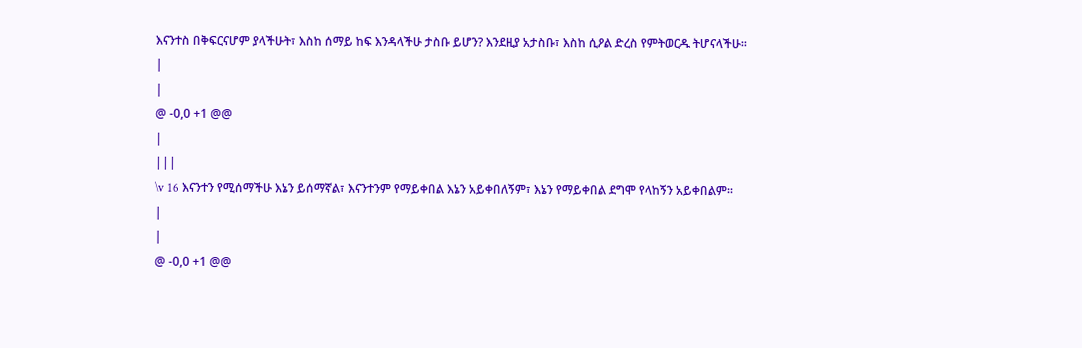እናንተስ በቅፍርናሆም ያላችሁት፣ እስከ ሰማይ ከፍ እንዳላችሁ ታስቡ ይሆን? እንደዚያ አታስቡ፣ እስከ ሲዖል ድረስ የምትወርዱ ትሆናላችሁ፡፡
|
|
@ -0,0 +1 @@
|
|||
\v 16 እናንተን የሚሰማችሁ እኔን ይሰማኛል፣ እናንተንም የማይቀበል እኔን አይቀበለኝም፣ እኔን የማይቀበል ደግሞ የላከኝን አይቀበልም፡፡
|
|
@ -0,0 +1 @@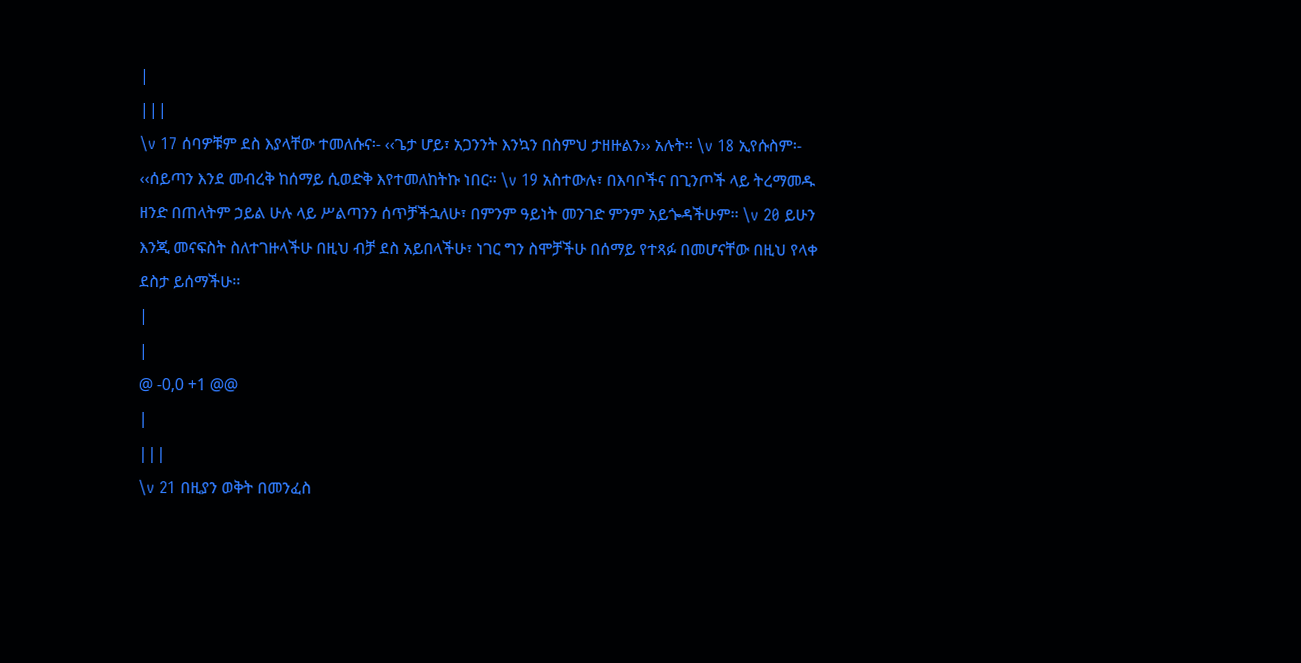|
|||
\v 17 ሰባዎቹም ደስ እያላቸው ተመለሱና፡- ‹‹ጌታ ሆይ፣ አጋንንት እንኳን በስምህ ታዘዙልን›› አሉት፡፡ \v 18 ኢየሱስም፡- ‹‹ሰይጣን እንደ መብረቅ ከሰማይ ሲወድቅ እየተመለከትኩ ነበር፡፡ \v 19 አስተውሉ፣ በእባቦችና በጊንጦች ላይ ትረማመዱ ዘንድ በጠላትም ኃይል ሁሉ ላይ ሥልጣንን ሰጥቻችኋለሁ፣ በምንም ዓይነት መንገድ ምንም አይጐዳችሁም፡፡ \v 20 ይሁን እንጂ መናፍስት ስለተገዙላችሁ በዚህ ብቻ ደስ አይበላችሁ፣ ነገር ግን ስሞቻችሁ በሰማይ የተጻፉ በመሆናቸው በዚህ የላቀ ደስታ ይሰማችሁ፡፡
|
|
@ -0,0 +1 @@
|
|||
\v 21 በዚያን ወቅት በመንፈስ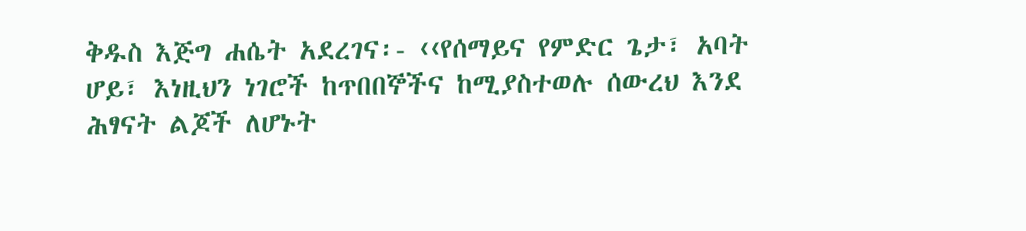ቅዱስ እጅግ ሐሴት አደረገና፡- ‹‹የሰማይና የምድር ጌታ፣ አባት ሆይ፣ እነዚህን ነገሮች ከጥበበኞችና ከሚያስተወሉ ሰውረህ እንደ ሕፃናት ልጆች ለሆኑት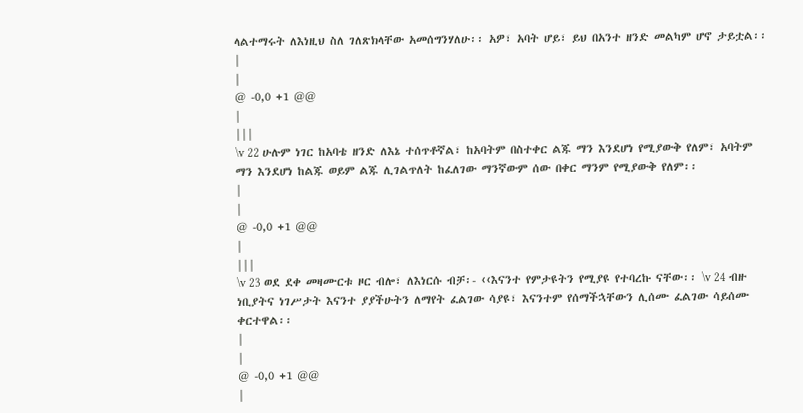ላልተማሩት ለእነዚህ ስለ ገለጽክላቸው አመሰግንሃለሁ፡፡ አዎ፣ አባት ሆይ፣ ይህ በአንተ ዘንድ መልካም ሆኖ ታይቷል፡፡
|
|
@ -0,0 +1 @@
|
|||
\v 22 ሁሉም ነገር ከአባቴ ዘንድ ለእኔ ተሰጥቶኛል፣ ከአባትም በስተቀር ልጁ ማን እንደሆነ የሚያውቅ የለም፣ አባትም ማን እንደሆነ ከልጁ ወይም ልጁ ሊገልጥለት ከፈለገው ማንኛውም ሰው በቀር ማንም የሚያውቅ የለም፡፡
|
|
@ -0,0 +1 @@
|
|||
\v 23 ወደ ደቀ መዛሙርቱ ዞር ብሎ፣ ለእነርሱ ብቻ፡- ‹‹እናንተ የምታዩትን የሚያዩ የተባረኩ ናቸው፡፡ \v 24 ብዙ ነቢያትና ነገሥታት እናንተ ያያችሁትን ለማየት ፈልገው ሳያዩ፣ እናንተም የሰማችኋቸውን ሊሰሙ ፈልገው ሳይሰሙ ቀርተዋል፡፡
|
|
@ -0,0 +1 @@
|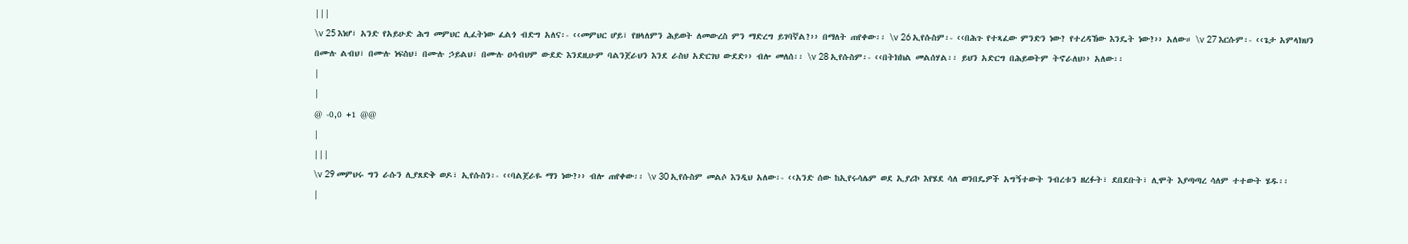|||
\v 25 እነሆ፣ አንድ የአይሁድ ሕግ መምህር ሊፈትነው ፈልጎ ብድግ አለና፡- ‹‹መምህር ሆይ፣ የዘላለምን ሕይወት ለመውረስ ምን ማድረግ ይገባኛል?›› በማለት ጠየቀው፡፡ \v 26 ኢየሱስም፡- ‹‹በሕጉ የተጻፈው ምንድን ነው? የተረዳኸው እንዴት ነው?›› አለው። \v 27 እርሱም፡- ‹‹ጌታ አምላክህን በሙሉ ልብህ፣ በሙሉ ነፍስህ፣ በሙሉ ኃይልህ፣ በሙሉ ዐሳብህም ውደድ እንደዚሁም ባልንጀራህን እንደ ራስህ አድርገህ ውደድ›› ብሎ መለሰ፡፡ \v 28 ኢየሱስም፡- ‹‹በትክክል መልሰሃል፡፡ ይህን አድርግ በሕይወትም ትኖራለህ›› አለው፡፡
|
|
@ -0,0 +1 @@
|
|||
\v 29 መምህሩ ግን ራሱን ሊያጸድቅ ወዶ፣ ኢየሱስን፡- ‹‹ባልጀራዬ ማን ነው?›› ብሎ ጠየቀው፡፡ \v 30 ኢየሱስም መልሶ እንዲህ አለው፡- ‹‹አንድ ሰው ከኢየሩሳሌም ወደ ኢያሪኮ እየሄደ ሳለ ወንበዴዎች አግኝተውት ንብረቱን ዘረፉት፣ ደበደቡት፣ ሊሞት እያጣጣረ ሳለም ተተውት ሄዱ፡፡
|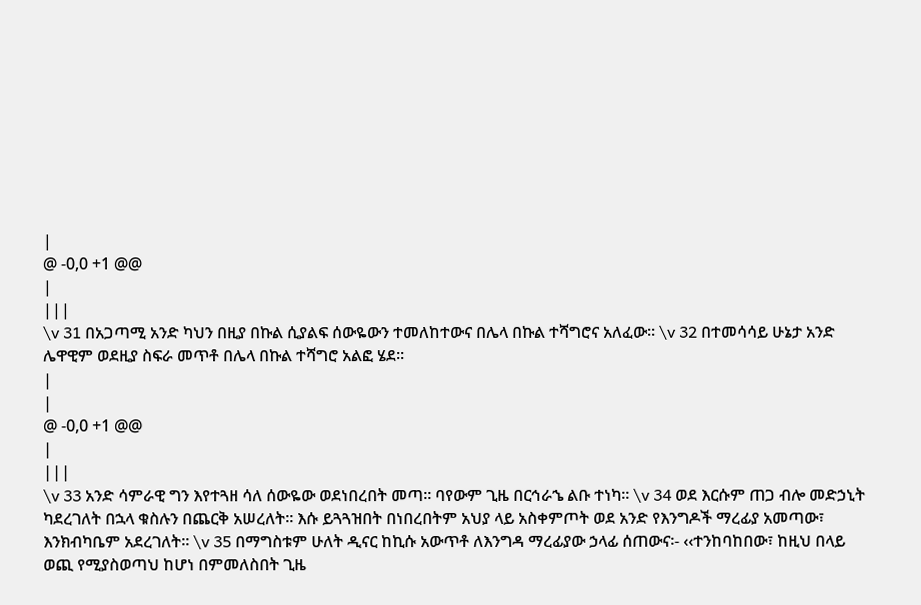|
@ -0,0 +1 @@
|
|||
\v 31 በአጋጣሚ አንድ ካህን በዚያ በኩል ሲያልፍ ሰውዬውን ተመለከተውና በሌላ በኩል ተሻግሮና አለፈው፡፡ \v 32 በተመሳሳይ ሁኔታ አንድ ሌዋዊም ወደዚያ ስፍራ መጥቶ በሌላ በኩል ተሻግሮ አልፎ ሄደ፡፡
|
|
@ -0,0 +1 @@
|
|||
\v 33 አንድ ሳምራዊ ግን እየተጓዘ ሳለ ሰውዬው ወደነበረበት መጣ፡፡ ባየውም ጊዜ በርኅራኄ ልቡ ተነካ፡፡ \v 34 ወደ እርሱም ጠጋ ብሎ መድኃኒት ካደረገለት በኋላ ቁስሉን በጨርቅ አሠረለት፡፡ እሱ ይጓጓዝበት በነበረበትም አህያ ላይ አስቀምጦት ወደ አንድ የእንግዶች ማረፊያ አመጣው፣ እንክብካቤም አደረገለት፡፡ \v 35 በማግስቱም ሁለት ዲናር ከኪሱ አውጥቶ ለእንግዳ ማረፊያው ኃላፊ ሰጠውና፡- ‹‹ተንከባከበው፣ ከዚህ በላይ ወጪ የሚያስወጣህ ከሆነ በምመለስበት ጊዜ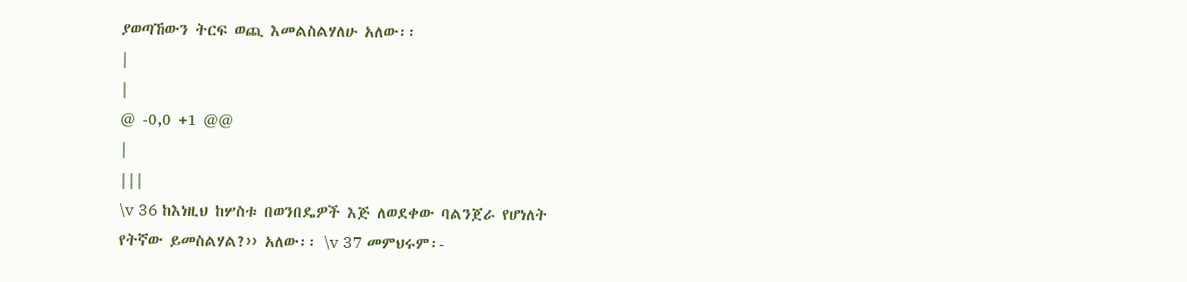ያወጣኸውን ትርፍ ወጪ እመልስልሃለሁ አለው፡፡
|
|
@ -0,0 +1 @@
|
|||
\v 36 ከእነዚህ ከሦስቱ በወንበዴዎች እጅ ለወደቀው ባልንጀራ የሆነለት የትኛው ይመስልሃል?›› አለው፡፡ \v 37 መምህሩም፡-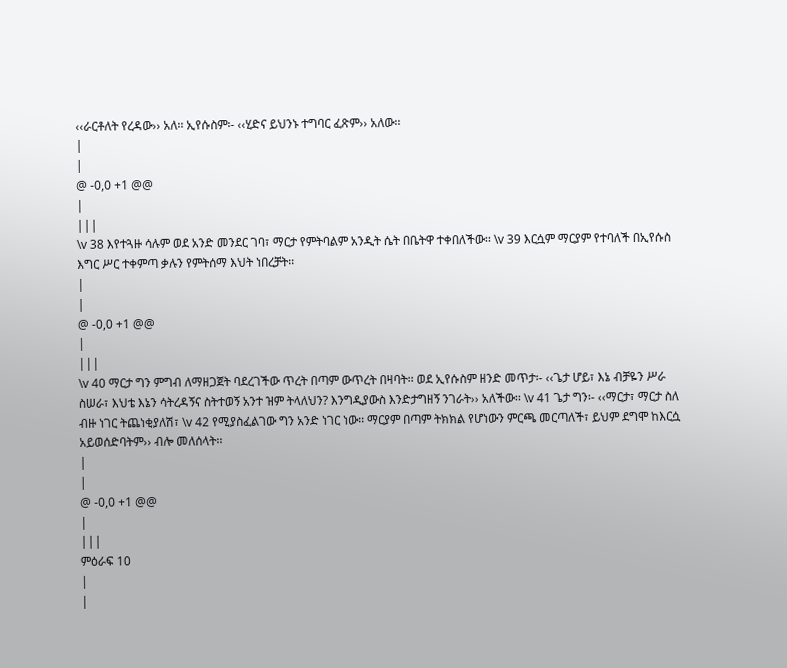‹‹ራርቶለት የረዳው›› አለ፡፡ ኢየሱስም፡- ‹‹ሂድና ይህንኑ ተግባር ፈጽም›› አለው፡፡
|
|
@ -0,0 +1 @@
|
|||
\v 38 እየተጓዙ ሳሉም ወደ አንድ መንደር ገባ፣ ማርታ የምትባልም አንዲት ሴት በቤትዋ ተቀበለችው፡፡ \v 39 እርሷም ማርያም የተባለች በኢየሱስ እግር ሥር ተቀምጣ ቃሉን የምትሰማ እህት ነበረቻት፡፡
|
|
@ -0,0 +1 @@
|
|||
\v 40 ማርታ ግን ምግብ ለማዘጋጀት ባደረገችው ጥረት በጣም ውጥረት በዛባት፡፡ ወደ ኢየሱስም ዘንድ መጥታ፡- ‹‹ጌታ ሆይ፣ እኔ ብቻዬን ሥራ ስሠራ፣ እህቴ እኔን ሳትረዳኝና ስትተወኝ አንተ ዝም ትላለህን? እንግዲያውስ እንድታግዘኝ ንገራት›› አለችው፡፡ \v 41 ጌታ ግን፡- ‹‹ማርታ፣ ማርታ ስለ ብዙ ነገር ትጨነቂያለሽ፣ \v 42 የሚያስፈልገው ግን አንድ ነገር ነው፡፡ ማርያም በጣም ትክክል የሆነውን ምርጫ መርጣለች፣ ይህም ደግሞ ከእርሷ አይወሰድባትም›› ብሎ መለሰላት፡፡
|
|
@ -0,0 +1 @@
|
|||
ምዕራፍ 10
|
|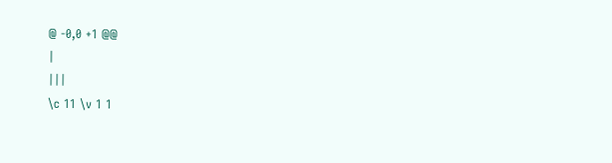@ -0,0 +1 @@
|
|||
\c 11 \v 1 1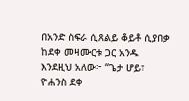በአንድ ስፍራ ሲጸልይ ቆይቶ ሲያበቃ ከደቀ መዛሙርቱ ጋር አንዱ እንደዚህ አለው፦ “ጌታ ሆይ፣ ዮሐንስ ደቀ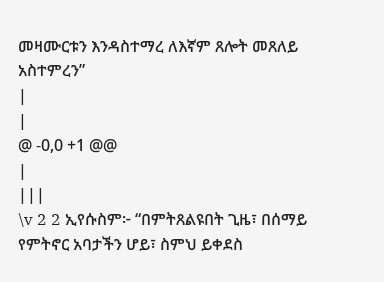መዛሙርቱን እንዳስተማረ ለእኛም ጸሎት መጸለይ አስተምረን”
|
|
@ -0,0 +1 @@
|
|||
\v 2 2 ኢየሱስም፦ “በምትጸልዩበት ጊዜ፣ በሰማይ የምትኖር አባታችን ሆይ፣ ስምህ ይቀደስ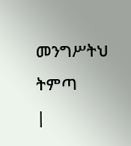መንግሥትህ ትምጣ
|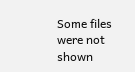Some files were not shown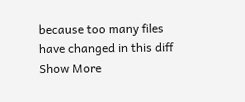because too many files have changed in this diff Show More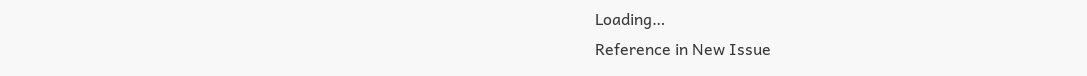Loading…
Reference in New Issue